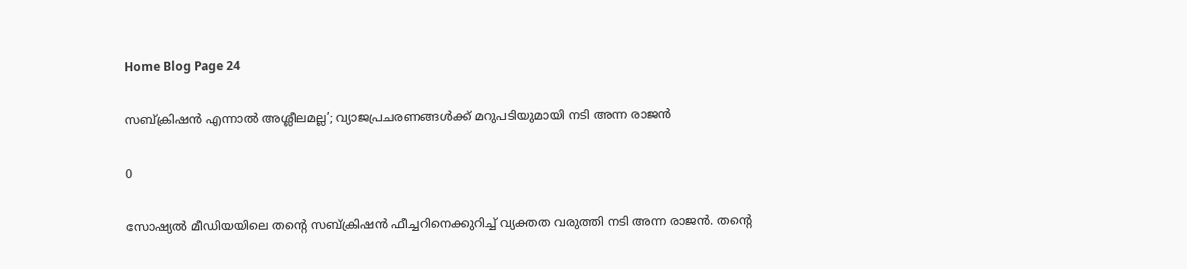Home Blog Page 24

സബ്ക്രിഷൻ എന്നാൽ അശ്ലീലമല്ല’; വ്യാജപ്രചരണങ്ങൾക്ക് മറുപടിയുമായി നടി അന്ന രാജൻ

0

സോഷ്യൽ മീഡിയയിലെ തന്റെ സബ്ക്രിഷൻ ഫീച്ചറിനെക്കുറിച്ച് വ്യക്തത വരുത്തി നടി അന്ന രാജൻ. തന്റെ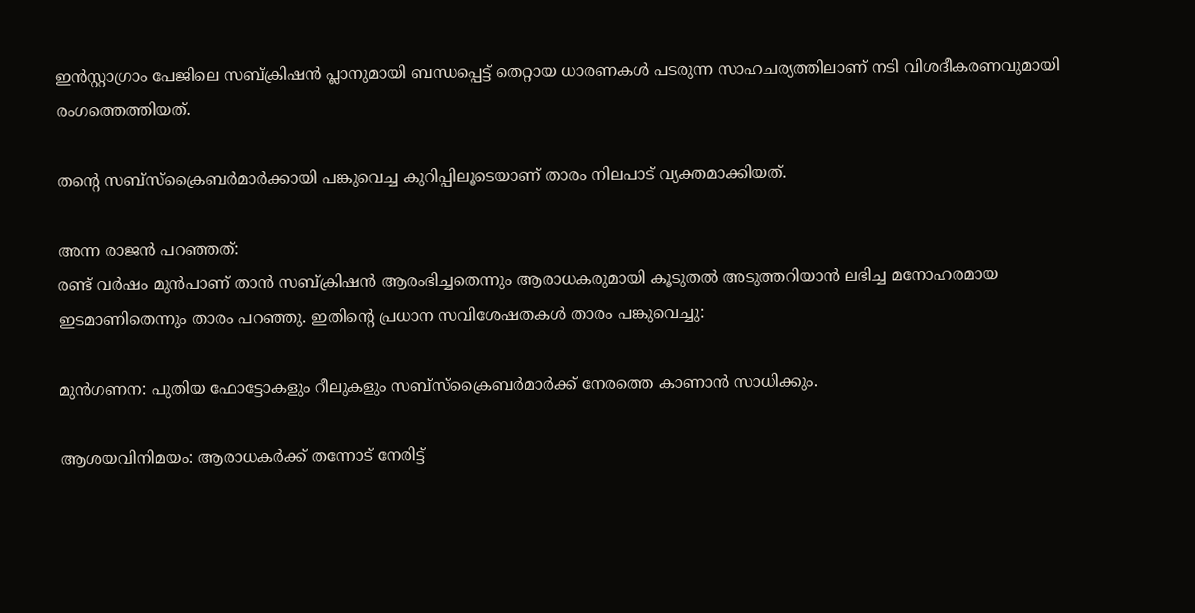ഇൻസ്റ്റാഗ്രാം പേജിലെ സബ്ക്രിഷൻ പ്ലാനുമായി ബന്ധപ്പെട്ട് തെറ്റായ ധാരണകൾ പടരുന്ന സാഹചര്യത്തിലാണ് നടി വിശദീകരണവുമായി രംഗത്തെത്തിയത്.

തന്റെ സബ്സ്ക്രൈബർമാർക്കായി പങ്കുവെച്ച കുറിപ്പിലൂടെയാണ് താരം നിലപാട് വ്യക്തമാക്കിയത്.

അന്ന രാജൻ പറഞ്ഞത്:
രണ്ട് വർഷം മുൻപാണ് താൻ സബ്ക്രിഷൻ ആരംഭിച്ചതെന്നും ആരാധകരുമായി കൂടുതൽ അടുത്തറിയാൻ ലഭിച്ച മനോഹരമായ ഇടമാണിതെന്നും താരം പറഞ്ഞു. ഇതിന്റെ പ്രധാന സവിശേഷതകൾ താരം പങ്കുവെച്ചു:

മുൻഗണന: പുതിയ ഫോട്ടോകളും റീലുകളും സബ്സ്ക്രൈബർമാർക്ക് നേരത്തെ കാണാൻ സാധിക്കും.

ആശയവിനിമയം: ആരാധകർക്ക് തന്നോട് നേരിട്ട്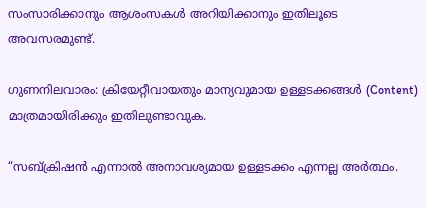സംസാരിക്കാനും ആശംസകൾ അറിയിക്കാനും ഇതിലൂടെ അവസരമുണ്ട്.

ഗുണനിലവാരം: ക്രിയേറ്റീവായതും മാന്യവുമായ ഉള്ളടക്കങ്ങൾ (Content) മാത്രമായിരിക്കും ഇതിലുണ്ടാവുക.

“സബ്ക്രിഷൻ എന്നാൽ അനാവശ്യമായ ഉള്ളടക്കം എന്നല്ല അർത്ഥം.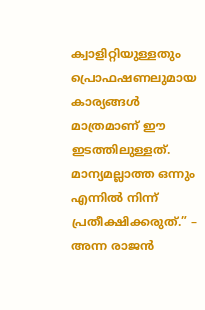ക്വാളിറ്റിയുള്ളതും പ്രൊഫഷണലുമായ കാര്യങ്ങൾ മാത്രമാണ് ഈ ഇടത്തിലുള്ളത്. മാന്യമല്ലാത്ത ഒന്നും എന്നിൽ നിന്ന് പ്രതീക്ഷിക്കരുത്.” – അന്ന രാജൻ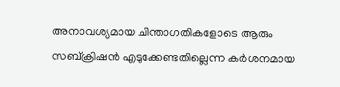അനാവശ്യമായ ചിന്താഗതികളോടെ ആരും സബ്ക്രിഷൻ എടുക്കേണ്ടതില്ലെന്ന കർശനമായ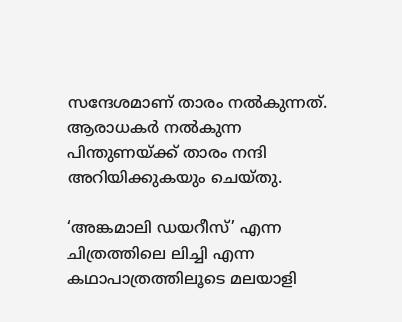സന്ദേശമാണ് താരം നൽകുന്നത്. ആരാധകർ നൽകുന്ന പിന്തുണയ്ക്ക് താരം നന്ദി അറിയിക്കുകയും ചെയ്തു.

‘അങ്കമാലി ഡയറീസ്’ എന്ന ചിത്രത്തിലെ ലിച്ചി എന്ന കഥാപാത്രത്തിലൂടെ മലയാളി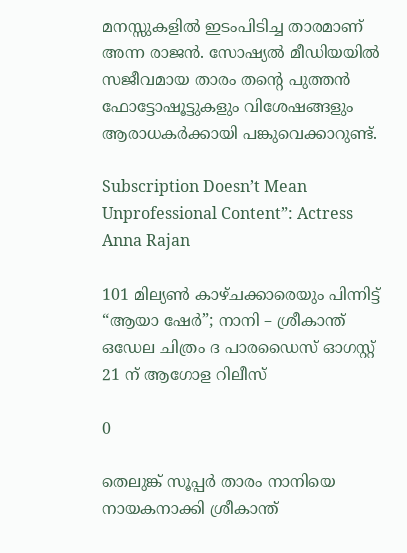മനസ്സുകളിൽ ഇടംപിടിച്ച താരമാണ് അന്ന രാജൻ. സോഷ്യൽ മീഡിയയിൽ സജീവമായ താരം തന്റെ പുത്തൻ ഫോട്ടോഷൂട്ടുകളും വിശേഷങ്ങളും ആരാധകർക്കായി പങ്കുവെക്കാറുണ്ട്.

Subscription Doesn’t Mean Unprofessional Content”: Actress Anna Rajan

101 മില്യൺ കാഴ്ചക്കാരെയും പിന്നിട്ട് “ആയാ ഷേർ”; നാനി – ശ്രീകാന്ത് ഒഡേല ചിത്രം ദ പാരഡൈസ് ഓഗസ്റ്റ് 21 ന് ആഗോള റിലീസ്

0

തെലുങ്ക് സൂപ്പർ താരം നാനിയെ നായകനാക്കി ശ്രീകാന്ത്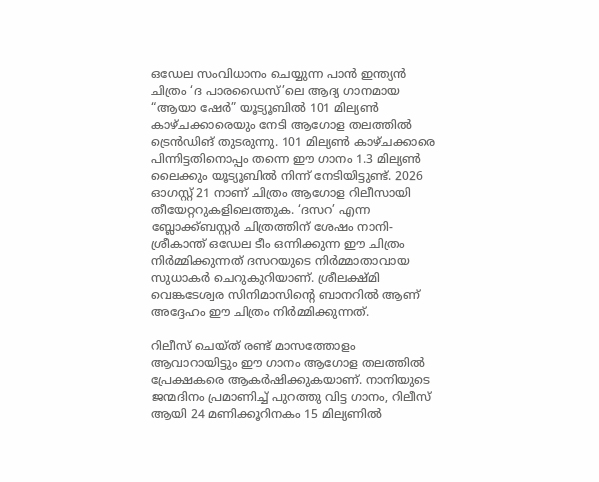ഒഡേല സംവിധാനം ചെയ്യുന്ന പാൻ ഇന്ത്യൻ ചിത്രം ‘ദ പാരഡൈസ്’ലെ ആദ്യ ഗാനമായ “ആയാ ഷേർ” യൂട്യൂബിൽ 101 മില്യൺ കാഴ്ചക്കാരെയും നേടി ആഗോള തലത്തിൽ ട്രെൻഡിങ് തുടരുന്നു. 101 മില്യൺ കാഴ്ചക്കാരെ പിന്നിട്ടതിനൊപ്പം തന്നെ ഈ ഗാനം 1.3 മില്യൺ ലൈക്കും യൂട്യൂബിൽ നിന്ന് നേടിയിട്ടുണ്ട്. 2026 ഓഗസ്റ്റ് 21 നാണ് ചിത്രം ആഗോള റിലീസായി തീയേറ്ററുകളിലെത്തുക. ‘ദസറ’ എന്ന ബ്ലോക്ക്ബസ്റ്റർ ചിത്രത്തിന് ശേഷം നാനി- ശ്രീകാന്ത് ഒഡേല ടീം ഒന്നിക്കുന്ന ഈ ചിത്രം നിർമ്മിക്കുന്നത് ദസറയുടെ നിർമ്മാതാവായ സുധാകർ ചെറുകുറിയാണ്. ശ്രീലക്ഷ്മി വെങ്കടേശ്വര സിനിമാസിന്റെ ബാനറിൽ ആണ് അദ്ദേഹം ഈ ചിത്രം നിർമ്മിക്കുന്നത്.

റിലീസ് ചെയ്ത് രണ്ട് മാസത്തോളം ആവാറായിട്ടും ഈ ഗാനം ആഗോള തലത്തിൽ പ്രേക്ഷകരെ ആകർഷിക്കുകയാണ്. നാനിയുടെ ജന്മദിനം പ്രമാണിച്ച് പുറത്തു വിട്ട ഗാനം, റിലീസ് ആയി 24 മണിക്കൂറിനകം 15 മില്യണിൽ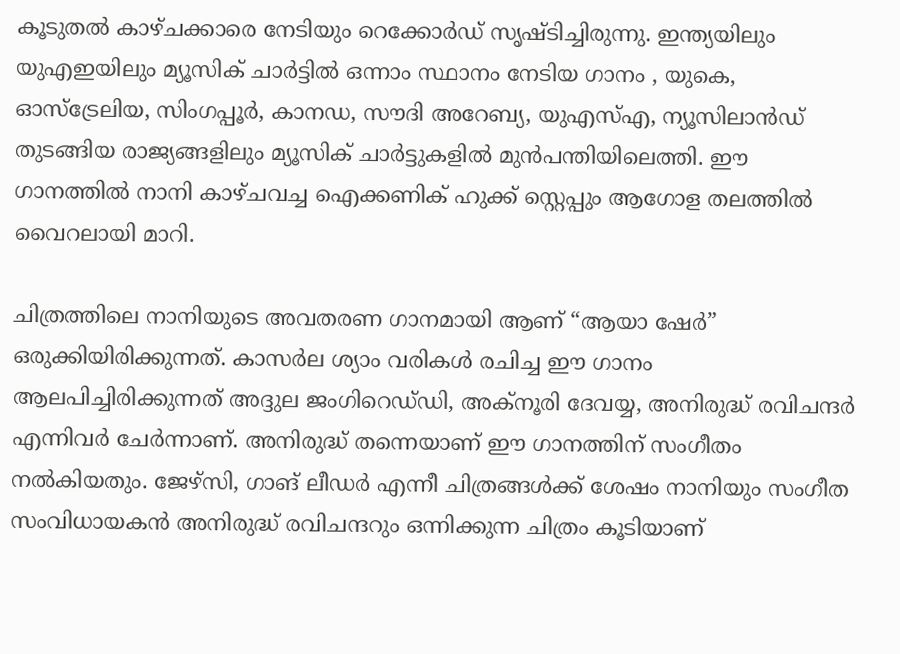കൂടുതൽ കാഴ്ചക്കാരെ നേടിയും റെക്കോർഡ് സൃഷ്ടിച്ചിരുന്നു. ഇന്ത്യയിലും യുഎഇയിലും മ്യൂസിക് ചാർട്ടിൽ ഒന്നാം സ്ഥാനം നേടിയ ഗാനം , യുകെ, ഓസ്‌ട്രേലിയ, സിംഗപ്പൂർ, കാനഡ, സൗദി അറേബ്യ, യുഎസ്എ, ന്യൂസിലാൻഡ് തുടങ്ങിയ രാജ്യങ്ങളിലും മ്യൂസിക് ചാർട്ടുകളിൽ മുൻപന്തിയിലെത്തി. ഈ ഗാനത്തിൽ നാനി കാഴ്ചവച്ച ഐക്കണിക് ഹുക്ക് സ്റ്റെപ്പും ആഗോള തലത്തിൽ വൈറലായി മാറി.

ചിത്രത്തിലെ നാനിയുടെ അവതരണ ഗാനമായി ആണ് “ആയാ ഷേർ” ഒരുക്കിയിരിക്കുന്നത്. കാസർല ശ്യാം വരികൾ രചിച്ച ഈ ഗാനം ആലപിച്ചിരിക്കുന്നത് അദ്ദുല ജംഗിറെഡ്‌ഡി, അക്‌നൂരി ദേവയ്യ, അനിരുദ്ധ് രവിചന്ദർ എന്നിവർ ചേർന്നാണ്. അനിരുദ്ധ് തന്നെയാണ് ഈ ഗാനത്തിന് സംഗീതം നൽകിയതും. ജേഴ്സി, ഗാങ് ലീഡർ എന്നീ ചിത്രങ്ങൾക്ക് ശേഷം നാനിയും സംഗീത സംവിധായകൻ അനിരുദ്ധ് രവിചന്ദറും ഒന്നിക്കുന്ന ചിത്രം കൂടിയാണ്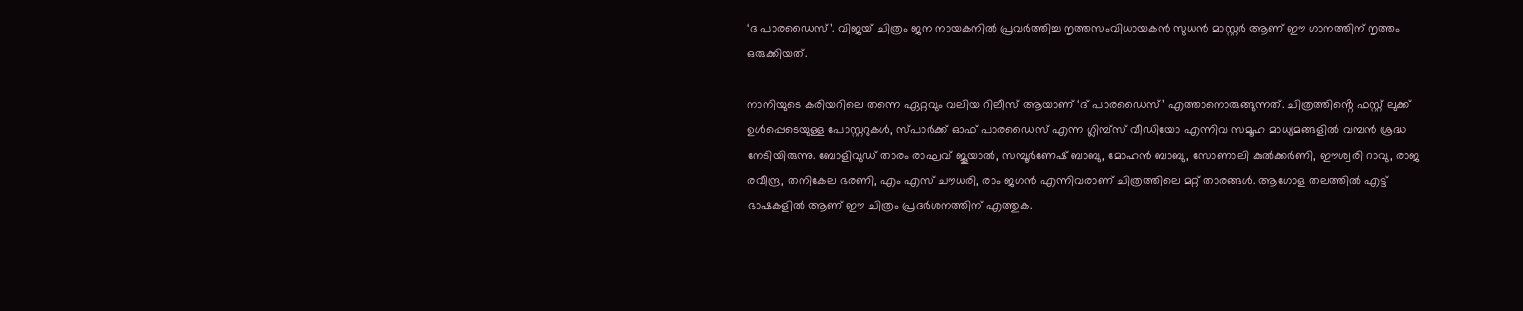‘ദ പാരഡൈസ്’. വിജയ് ചിത്രം ജന നായകനിൽ പ്രവർത്തിച്ച നൃത്തസംവിധായകൻ സുധൻ മാസ്റ്റർ ആണ് ഈ ഗാനത്തിന് നൃത്തം ഒരുക്കിയത്.

നാനിയുടെ കരിയറിലെ തന്നെ ഏറ്റവും വലിയ റിലീസ് ആയാണ് ‘ദ് പാരഡൈസ്’ എത്താനൊരുങ്ങുന്നത്. ചിത്രത്തിൻ്റെ ഫസ്റ്റ് ലുക്ക് ഉൾപ്പെടെയുള്ള പോസ്റ്ററുകൾ, സ്പാർക്ക് ഓഫ് പാരഡൈസ് എന്ന ഗ്ലിമ്പ്സ് വീഡിയോ എന്നിവ സമൂഹ മാധ്യമങ്ങളിൽ വമ്പൻ ശ്രദ്ധ നേടിയിരുന്നു. ബോളിവുഡ് താരം രാഘവ് ജൂയാൽ, സമ്പൂർണേഷ് ബാബു, മോഹൻ ബാബു, സോണാലി കുൽക്കർണി, ഈശ്വരി റാവു, രാജ രവീന്ദ്ര, തനികേല ഭരണി, എം എസ് ചൗധരി, രാം ജഗൻ എന്നിവരാണ് ചിത്രത്തിലെ മറ്റ് താരങ്ങൾ. ആഗോള തലത്തിൽ എട്ട് ഭാഷകളിൽ ആണ് ഈ ചിത്രം പ്രദർശനത്തിന് എത്തുക.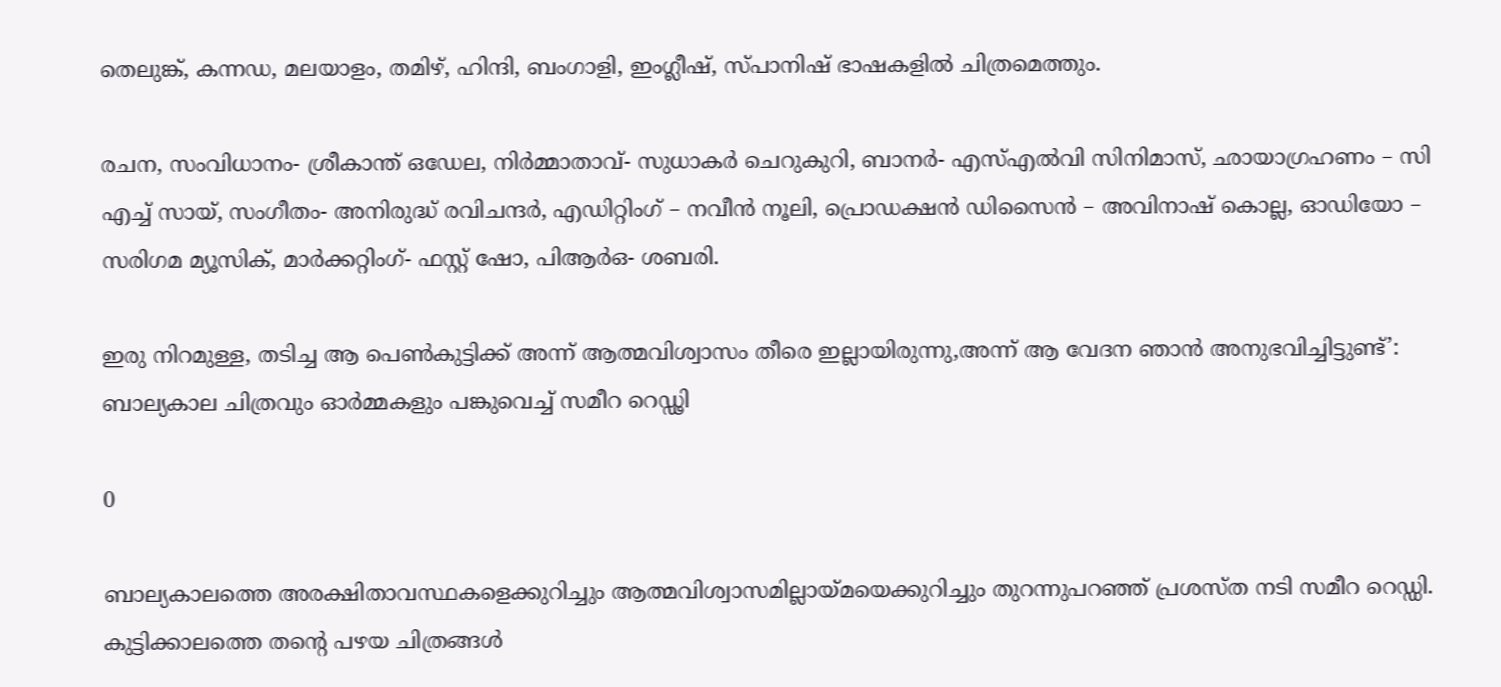തെലുങ്ക്, കന്നഡ, മലയാളം, തമിഴ്, ഹിന്ദി, ബംഗാളി, ഇംഗ്ലീഷ്, സ്പാനിഷ് ഭാഷകളിൽ ചിത്രമെത്തും.

രചന, സംവിധാനം- ശ്രീകാന്ത് ഒഡേല, നിർമ്മാതാവ്- സുധാകർ ചെറുകുറി, ബാനർ- എസ്എൽവി സിനിമാസ്, ഛായാഗ്രഹണം – സി എച്ച് സായ്, സംഗീതം- അനിരുദ്ധ് രവിചന്ദർ, എഡിറ്റിംഗ് – നവീൻ നൂലി, പ്രൊഡക്ഷൻ ഡിസൈൻ – അവിനാഷ് കൊല്ല, ഓഡിയോ – സരിഗമ മ്യൂസിക്, മാർക്കറ്റിംഗ്- ഫസ്റ്റ് ഷോ, പിആർഒ- ശബരി.

ഇരു നിറമുള്ള, തടിച്ച ആ പെൺകുട്ടിക്ക് അന്ന് ആത്മവിശ്വാസം തീരെ ഇല്ലായിരുന്നു,അന്ന് ആ വേദന ഞാൻ അനുഭവിച്ചിട്ടുണ്ട്’: ബാല്യകാല ചിത്രവും ഓർമ്മകളും പങ്കുവെച്ച് സമീറ റെഡ്ഢി

0

ബാല്യകാലത്തെ അരക്ഷിതാവസ്ഥകളെക്കുറിച്ചും ആത്മവിശ്വാസമില്ലായ്മയെക്കുറിച്ചും തുറന്നുപറഞ്ഞ് പ്രശസ്ത നടി സമീറ റെഡ്ഡി. കുട്ടിക്കാലത്തെ തന്റെ പഴയ ചിത്രങ്ങൾ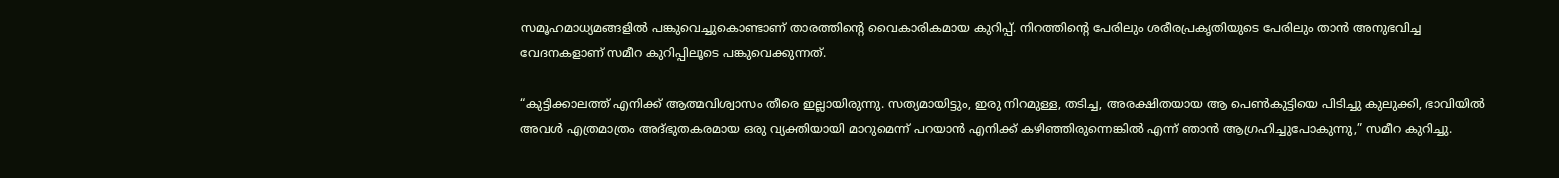സമൂഹമാധ്യമങ്ങളിൽ പങ്കുവെച്ചുകൊണ്ടാണ് താരത്തിന്റെ വൈകാരികമായ കുറിപ്പ്. നിറത്തിന്റെ പേരിലും ശരീരപ്രകൃതിയുടെ പേരിലും താൻ അനുഭവിച്ച വേദനകളാണ് സമീറ കുറിപ്പിലൂടെ പങ്കുവെക്കുന്നത്.

“കുട്ടിക്കാലത്ത് എനിക്ക് ആത്മവിശ്വാസം തീരെ ഇല്ലായിരുന്നു. സത്യമായിട്ടും, ഇരു നിറമുള്ള, തടിച്ച, അരക്ഷിതയായ ആ പെൺകുട്ടിയെ പിടിച്ചു കുലുക്കി, ഭാവിയിൽ അവൾ എത്രമാത്രം അദ്ഭുതകരമായ ഒരു വ്യക്തിയായി മാറുമെന്ന് പറയാൻ എനിക്ക് കഴിഞ്ഞിരുന്നെങ്കിൽ എന്ന് ഞാൻ ആഗ്രഹിച്ചുപോകുന്നു,” സമീറ കുറിച്ചു.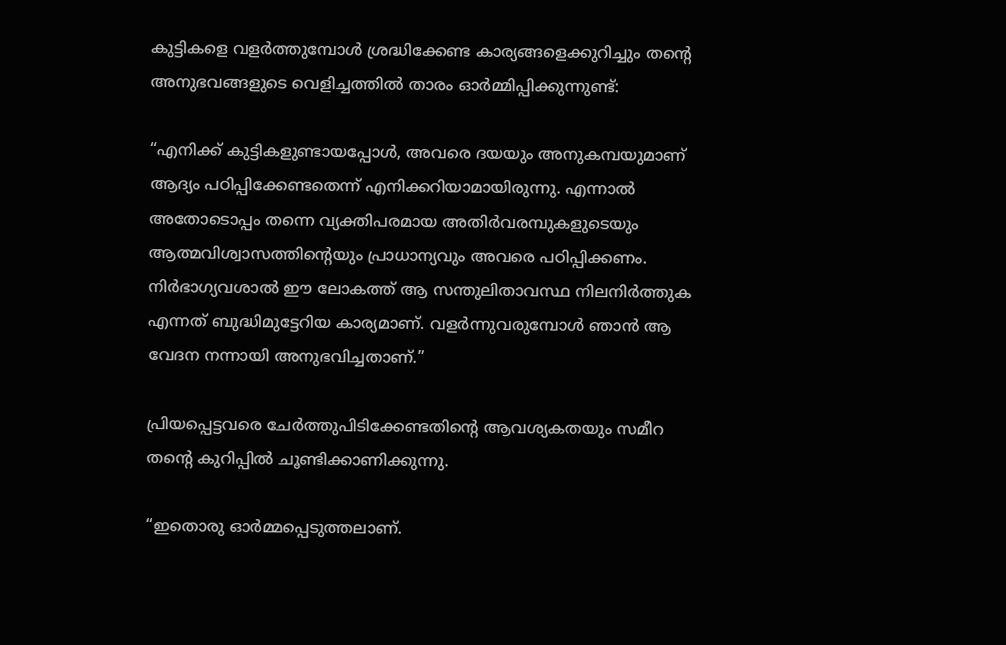കുട്ടികളെ വളർത്തുമ്പോൾ ശ്രദ്ധിക്കേണ്ട കാര്യങ്ങളെക്കുറിച്ചും തന്റെ അനുഭവങ്ങളുടെ വെളിച്ചത്തിൽ താരം ഓർമ്മിപ്പിക്കുന്നുണ്ട്:

“എനിക്ക് കുട്ടികളുണ്ടായപ്പോൾ, അവരെ ദയയും അനുകമ്പയുമാണ് ആദ്യം പഠിപ്പിക്കേണ്ടതെന്ന് എനിക്കറിയാമായിരുന്നു. എന്നാൽ അതോടൊപ്പം തന്നെ വ്യക്തിപരമായ അതിർവരമ്പുകളുടെയും ആത്മവിശ്വാസത്തിന്റെയും പ്രാധാന്യവും അവരെ പഠിപ്പിക്കണം. നിർഭാഗ്യവശാൽ ഈ ലോകത്ത് ആ സന്തുലിതാവസ്ഥ നിലനിർത്തുക എന്നത് ബുദ്ധിമുട്ടേറിയ കാര്യമാണ്. വളർന്നുവരുമ്പോൾ ഞാൻ ആ വേദന നന്നായി അനുഭവിച്ചതാണ്.”

പ്രിയപ്പെട്ടവരെ ചേർത്തുപിടിക്കേണ്ടതിന്റെ ആവശ്യകതയും സമീറ തന്റെ കുറിപ്പിൽ ചൂണ്ടിക്കാണിക്കുന്നു.

“ഇതൊരു ഓർമ്മപ്പെടുത്തലാണ്.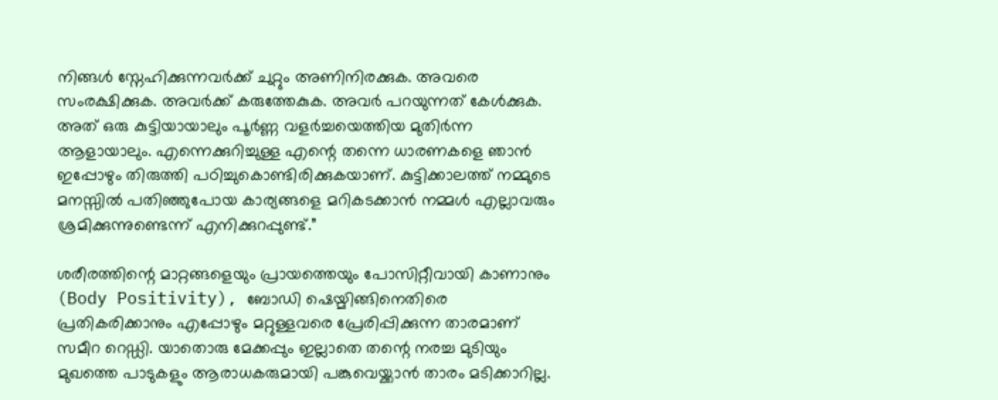നിങ്ങൾ സ്നേഹിക്കുന്നവർക്ക് ചുറ്റും അണിനിരക്കുക. അവരെ സംരക്ഷിക്കുക. അവർക്ക് കരുത്തേകുക. അവർ പറയുന്നത് കേൾക്കുക. അത് ഒരു കുട്ടിയായാലും പൂർണ്ണ വളർച്ചയെത്തിയ മുതിർന്ന ആളായാലും. എന്നെക്കുറിച്ചുള്ള എന്റെ തന്നെ ധാരണകളെ ഞാൻ ഇപ്പോഴും തിരുത്തി പഠിച്ചുകൊണ്ടിരിക്കുകയാണ്. കുട്ടിക്കാലത്ത് നമ്മുടെ മനസ്സിൽ പതിഞ്ഞുപോയ കാര്യങ്ങളെ മറികടക്കാൻ നമ്മൾ എല്ലാവരും ശ്രമിക്കുന്നുണ്ടെന്ന് എനിക്കുറപ്പുണ്ട്.”

ശരീരത്തിന്റെ മാറ്റങ്ങളെയും പ്രായത്തെയും പോസിറ്റീവായി കാണാനും (Body Positivity), ബോഡി ഷെയ്മിങ്ങിനെതിരെ പ്രതികരിക്കാനും എപ്പോഴും മറ്റുള്ളവരെ പ്രേരിപ്പിക്കുന്ന താരമാണ് സമീറ റെഡ്ഡി. യാതൊരു മേക്കപ്പും ഇല്ലാതെ തന്റെ നരച്ച മുടിയും മുഖത്തെ പാടുകളും ആരാധകരുമായി പങ്കുവെയ്ക്കാൻ താരം മടിക്കാറില്ല.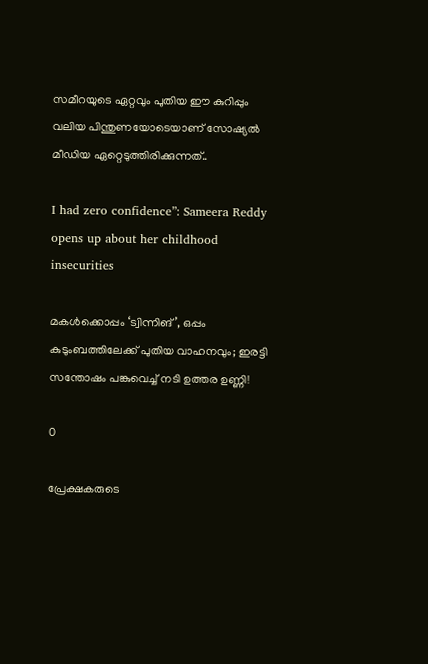സമീറയുടെ ഏറ്റവും പുതിയ ഈ കുറിപ്പും വലിയ പിന്തുണയോടെയാണ് സോഷ്യൽ മീഡിയ ഏറ്റെടുത്തിരിക്കുന്നത്..

I had zero confidence”: Sameera Reddy opens up about her childhood insecurities

മകൾക്കൊപ്പം ‘ട്വിന്നിങ്’, ഒപ്പം കുടുംബത്തിലേക്ക് പുതിയ വാഹനവും; ഇരട്ടി സന്തോഷം പങ്കുവെച്ച് നടി ഉത്തര ഉണ്ണി!

0

പ്രേക്ഷകരുടെ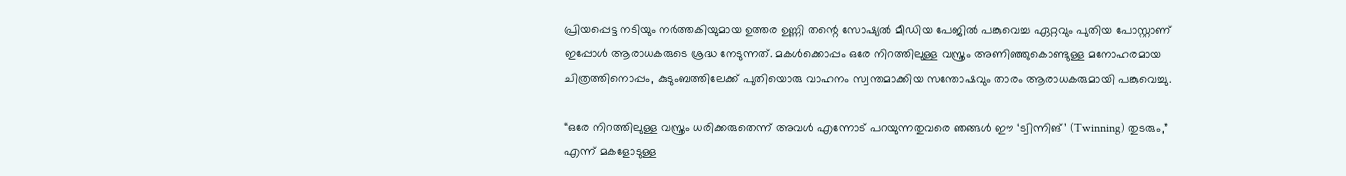പ്രിയപ്പെട്ട നടിയും നർത്തകിയുമായ ഉത്തര ഉണ്ണി തന്റെ സോഷ്യൽ മീഡിയ പേജിൽ പങ്കുവെച്ച ഏറ്റവും പുതിയ പോസ്റ്റാണ് ഇപ്പോൾ ആരാധകരുടെ ശ്രദ്ധ നേടുന്നത്. മകൾക്കൊപ്പം ഒരേ നിറത്തിലുള്ള വസ്ത്രം അണിഞ്ഞുകൊണ്ടുള്ള മനോഹരമായ ചിത്രത്തിനൊപ്പം, കുടുംബത്തിലേക്ക് പുതിയൊരു വാഹനം സ്വന്തമാക്കിയ സന്തോഷവും താരം ആരാധകരുമായി പങ്കുവെച്ചു.

“ഒരേ നിറത്തിലുള്ള വസ്ത്രം ധരിക്കരുതെന്ന് അവൾ എന്നോട് പറയുന്നതുവരെ ഞങ്ങൾ ഈ ‘ട്വിന്നിങ്’ (Twinning) തുടരും,” എന്ന് മകളോടുള്ള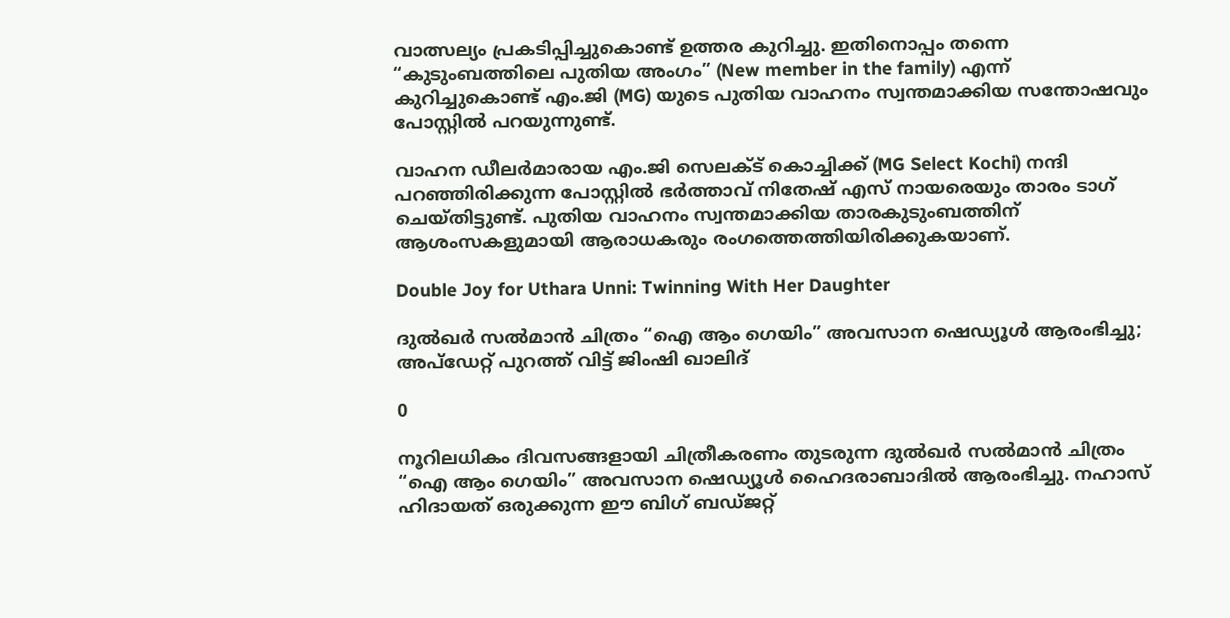വാത്സല്യം പ്രകടിപ്പിച്ചുകൊണ്ട് ഉത്തര കുറിച്ചു. ഇതിനൊപ്പം തന്നെ “കുടുംബത്തിലെ പുതിയ അംഗം” (New member in the family) എന്ന് കുറിച്ചുകൊണ്ട് എം.ജി (MG) യുടെ പുതിയ വാഹനം സ്വന്തമാക്കിയ സന്തോഷവും പോസ്റ്റിൽ പറയുന്നുണ്ട്.

വാഹന ഡീലർമാരായ എം.ജി സെലക്ട് കൊച്ചിക്ക് (MG Select Kochi) നന്ദി പറഞ്ഞിരിക്കുന്ന പോസ്റ്റിൽ ഭർത്താവ് നിതേഷ് എസ് നായരെയും താരം ടാഗ് ചെയ്തിട്ടുണ്ട്. പുതിയ വാഹനം സ്വന്തമാക്കിയ താരകുടുംബത്തിന് ആശംസകളുമായി ആരാധകരും രംഗത്തെത്തിയിരിക്കുകയാണ്.

Double Joy for Uthara Unni: Twinning With Her Daughter

ദുൽഖർ സൽമാൻ ചിത്രം “ഐ ആം ഗെയിം” അവസാന ഷെഡ്യൂൾ ആരംഭിച്ചു; അപ്‌ഡേറ്റ് പുറത്ത് വിട്ട് ജിംഷി ഖാലിദ്

0

നൂറിലധികം ദിവസങ്ങളായി ചിത്രീകരണം തുടരുന്ന ദുൽഖർ സൽമാൻ ചിത്രം “ഐ ആം ഗെയിം” അവസാന ഷെഡ്യൂൾ ഹൈദരാബാദിൽ ആരംഭിച്ചു. നഹാസ് ഹിദായത് ഒരുക്കുന്ന ഈ ബിഗ് ബഡ്ജറ്റ്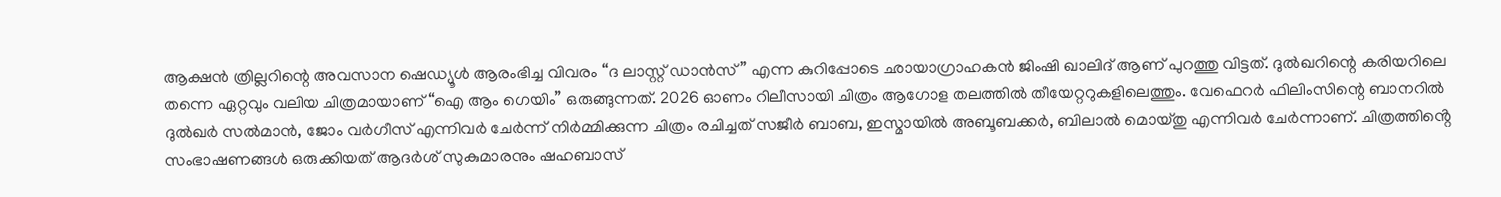ആക്ഷൻ ത്രില്ലറിന്റെ അവസാന ഷെഡ്യൂൾ ആരംഭിച്ച വിവരം “ദ ലാസ്റ്റ് ഡാൻസ്” എന്ന കുറിപ്പോടെ ഛായാഗ്രാഹകൻ ജിംഷി ഖാലിദ് ആണ് പുറത്തു വിട്ടത്. ദുൽഖറിന്റെ കരിയറിലെ തന്നെ ഏറ്റവും വലിയ ചിത്രമായാണ് “ഐ ആം ഗെയിം” ഒരുങ്ങുന്നത്. 2026 ഓണം റിലീസായി ചിത്രം ആഗോള തലത്തിൽ തീയേറ്ററുകളിലെത്തും. വേഫെറർ ഫിലിംസിന്റെ ബാനറിൽ ദുൽഖർ സൽമാൻ, ജോം വർഗീസ് എന്നിവർ ചേർന്ന് നിർമ്മിക്കുന്ന ചിത്രം രചിച്ചത് സജീർ ബാബ, ഇസ്മായിൽ അബൂബക്കർ, ബിലാൽ മൊയ്തു എന്നിവർ ചേർന്നാണ്. ചിത്രത്തിൻ്റെ സംഭാഷണങ്ങൾ ഒരുക്കിയത് ആദർശ് സുകുമാരനും ഷഹബാസ്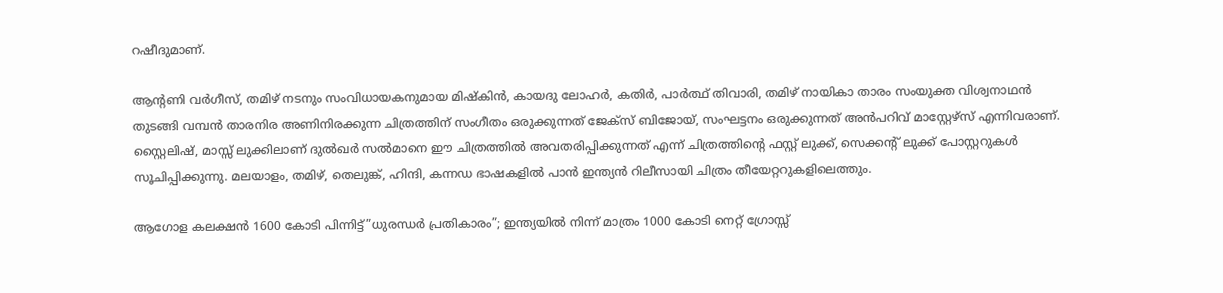റഷീദുമാണ്.

ആന്റണി വർഗീസ്, തമിഴ് നടനും സംവിധായകനുമായ മിഷ്കിൻ, കായദു ലോഹർ, കതിർ, പാർത്ഥ് തിവാരി, തമിഴ് നായികാ താരം സംയുക്ത വിശ്വനാഥൻ തുടങ്ങി വമ്പൻ താരനിര അണിനിരക്കുന്ന ചിത്രത്തിന് സംഗീതം ഒരുക്കുന്നത് ജേക്സ് ബിജോയ്, സംഘട്ടനം ഒരുക്കുന്നത് അൻപറിവ്‌ മാസ്റ്റേഴ്സ് എന്നിവരാണ്. സ്റ്റൈലിഷ്, മാസ്സ് ലുക്കിലാണ് ദുൽഖർ സൽമാനെ ഈ ചിത്രത്തിൽ അവതരിപ്പിക്കുന്നത് എന്ന് ചിത്രത്തിന്റെ ഫസ്റ്റ് ലുക്ക്, സെക്കന്റ് ലുക്ക് പോസ്റ്ററുകൾ സൂചിപ്പിക്കുന്നു. മലയാളം, തമിഴ്, തെലുങ്ക്, ഹിന്ദി, കന്നഡ ഭാഷകളിൽ പാൻ ഇന്ത്യൻ റിലീസായി ചിത്രം തീയേറ്ററുകളിലെത്തും.

ആഗോള കലക്ഷൻ 1600 കോടി പിന്നിട്ട്”ധുരന്ധർ പ്രതികാരം”; ഇന്ത്യയിൽ നിന്ന് മാത്രം 1000 കോടി നെറ്റ് ഗ്രോസ്സ്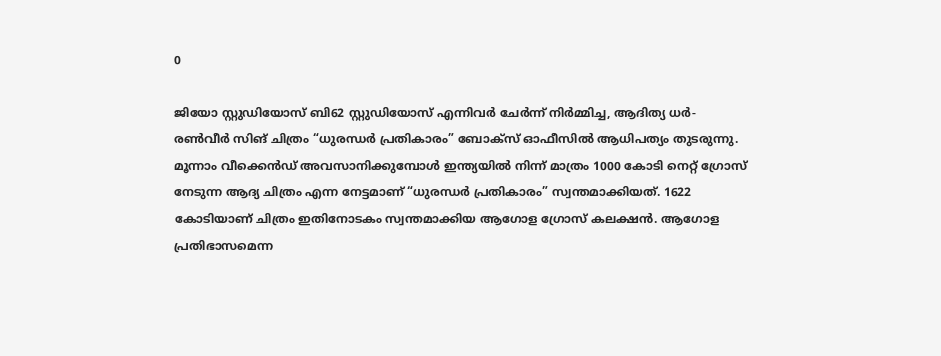0

ജിയോ സ്റ്റുഡിയോസ് ബി62 സ്റ്റുഡിയോസ് എന്നിവർ ചേർന്ന് നിർമ്മിച്ച, ആദിത്യ ധർ- രൺവീർ സിങ് ചിത്രം “ധുരന്ധർ പ്രതികാരം” ബോക്സ് ഓഫീസിൽ ആധിപത്യം തുടരുന്നു. മൂന്നാം വീക്കെൻഡ് അവസാനിക്കുമ്പോൾ ഇന്ത്യയിൽ നിന്ന് മാത്രം 1000 കോടി നെറ്റ് ഗ്രോസ് നേടുന്ന ആദ്യ ചിത്രം എന്ന നേട്ടമാണ് “ധുരന്ധർ പ്രതികാരം” സ്വന്തമാക്കിയത്. 1622 കോടിയാണ് ചിത്രം ഇതിനോടകം സ്വന്തമാക്കിയ ആഗോള ഗ്രോസ് കലക്ഷൻ. ആഗോള പ്രതിഭാസമെന്ന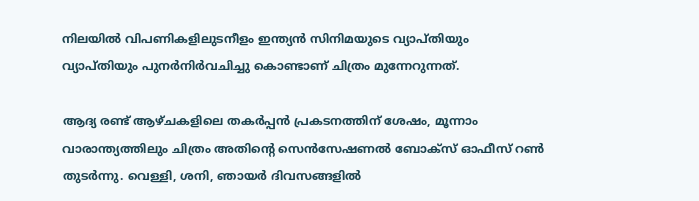നിലയിൽ വിപണികളിലുടനീളം ഇന്ത്യൻ സിനിമയുടെ വ്യാപ്തിയും വ്യാപ്തിയും പുനർനിർവചിച്ചു കൊണ്ടാണ് ചിത്രം മുന്നേറുന്നത്.

ആദ്യ രണ്ട് ആഴ്ചകളിലെ തകർപ്പൻ പ്രകടനത്തിന് ശേഷം, മൂന്നാം വാരാന്ത്യത്തിലും ചിത്രം അതിന്റെ സെൻസേഷണൽ ബോക്സ് ഓഫീസ് റൺ തുടർന്നു. വെള്ളി, ശനി, ഞായർ ദിവസങ്ങളിൽ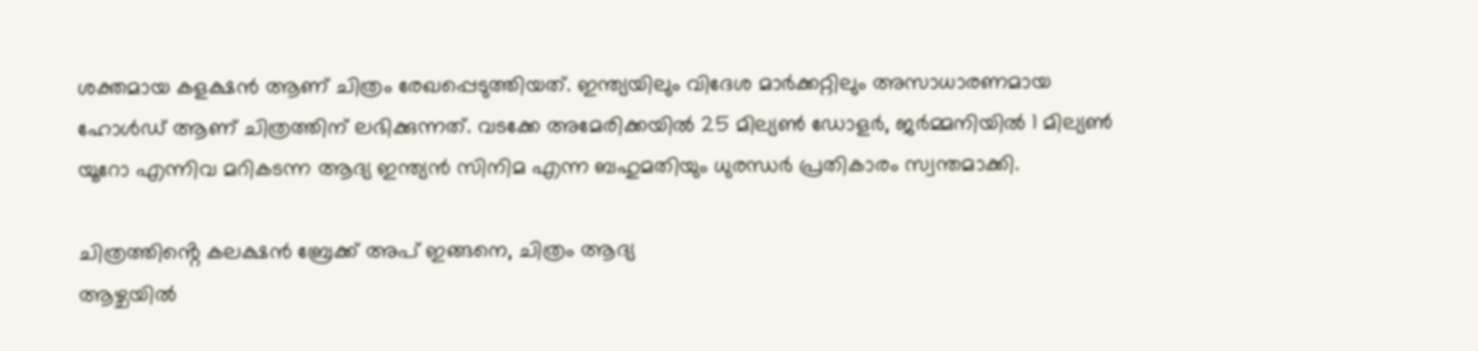ശക്തമായ കളക്ഷൻ ആണ് ചിത്രം രേഖപ്പെടുത്തിയത്. ഇന്ത്യയിലും വിദേശ മാർക്കറ്റിലും അസാധാരണമായ ഹോൾഡ് ആണ് ചിത്രത്തിന് ലഭിക്കുന്നത്. വടക്കേ അമേരിക്കയിൽ 25 മില്യൺ ഡോളർ, ജർമ്മനിയിൽ 1 മില്യൺ യൂറോ എന്നിവ മറികടന്ന ആദ്യ ഇന്ത്യൻ സിനിമ എന്ന ബഹുമതിയും ധുരന്ധർ പ്രതികാരം സ്വന്തമാക്കി.

ചിത്രത്തിൻ്റെ കലക്ഷൻ ബ്രേക്ക് അപ് ഇങ്ങനെ, ചിത്രം ആദ്യ
ആഴ്ചയിൽ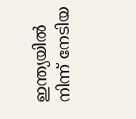ഇന്ത്യയിൽ നിന്ന് നേടിയ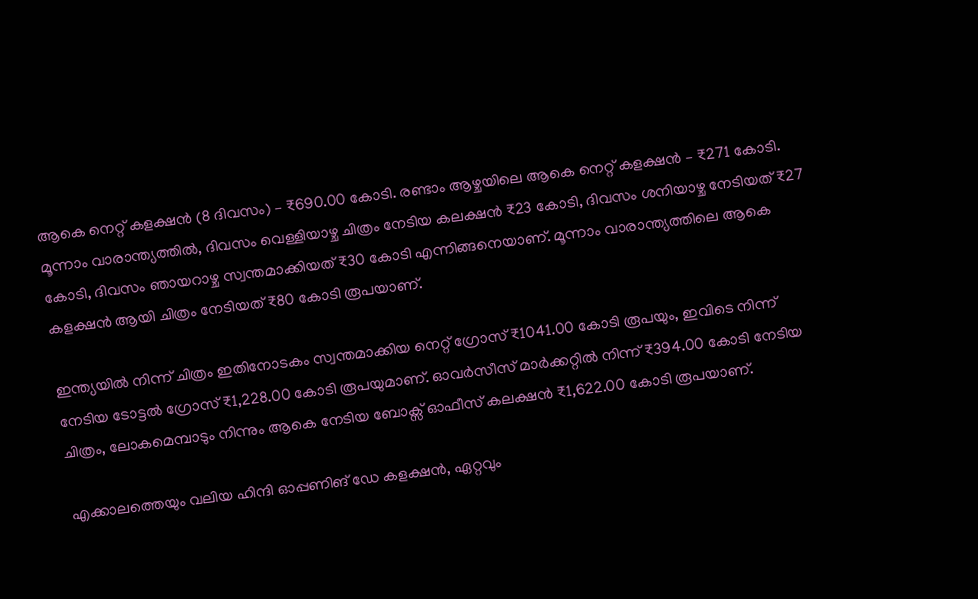ആകെ നെറ്റ് കളക്ഷൻ (8 ദിവസം) – ₹690.00 കോടി. രണ്ടാം ആഴ്ചയിലെ ആകെ നെറ്റ് കളക്ഷൻ – ₹271 കോടി. മൂന്നാം വാരാന്ത്യത്തിൽ, ദിവസം വെള്ളിയാഴ്ച ചിത്രം നേടിയ കലക്ഷൻ ₹23 കോടി, ദിവസം ശനിയാഴ്ച നേടിയത് ₹27 കോടി, ദിവസം ഞായറാഴ്ച സ്വന്തമാക്കിയത് ₹30 കോടി എന്നിങ്ങനെയാണ്. മൂന്നാം വാരാന്ത്യത്തിലെ ആകെ കളക്ഷൻ ആയി ചിത്രം നേടിയത് ₹80 കോടി രൂപയാണ്.

ഇന്ത്യയിൽ നിന്ന് ചിത്രം ഇതിനോടകം സ്വന്തമാക്കിയ നെറ്റ് ഗ്രോസ് ₹1041.00 കോടി രൂപയും, ഇവിടെ നിന്ന് നേടിയ ടോട്ടൽ ഗ്രോസ് ₹1,228.00 കോടി രൂപയുമാണ്. ഓവർസീസ് മാർക്കറ്റിൽ നിന്ന് ₹394.00 കോടി നേടിയ ചിത്രം, ലോകമെമ്പാടും നിന്നും ആകെ നേടിയ ബോക്സ് ഓഫീസ് കലക്ഷൻ ₹1,622.00 കോടി രൂപയാണ്.

എക്കാലത്തെയും വലിയ ഹിന്ദി ഓപ്പണിങ് ഡേ കളക്ഷൻ, ഏറ്റവും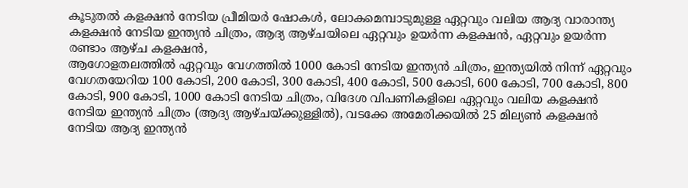കൂടുതൽ കളക്ഷൻ നേടിയ പ്രീമിയർ ഷോകൾ, ലോകമെമ്പാടുമുള്ള ഏറ്റവും വലിയ ആദ്യ വാരാന്ത്യ കളക്ഷൻ നേടിയ ഇന്ത്യൻ ചിത്രം, ആദ്യ ആഴ്ചയിലെ ഏറ്റവും ഉയർന്ന കളക്ഷൻ, ഏറ്റവും ഉയർന്ന രണ്ടാം ആഴ്ച കളക്ഷൻ,
ആഗോളതലത്തിൽ ഏറ്റവും വേഗത്തിൽ 1000 കോടി നേടിയ ഇന്ത്യൻ ചിത്രം, ഇന്ത്യയിൽ നിന്ന് ഏറ്റവും വേഗതയേറിയ 100 കോടി, 200 കോടി, 300 കോടി, 400 കോടി, 500 കോടി, 600 കോടി, 700 കോടി, 800 കോടി, 900 കോടി, 1000 കോടി നേടിയ ചിത്രം, വിദേശ വിപണികളിലെ ഏറ്റവും വലിയ കളക്ഷൻ നേടിയ ഇന്ത്യൻ ചിത്രം (ആദ്യ ആഴ്ചയ്ക്കുള്ളിൽ), വടക്കേ അമേരിക്കയിൽ 25 മില്യൺ കളക്ഷൻ നേടിയ ആദ്യ ഇന്ത്യൻ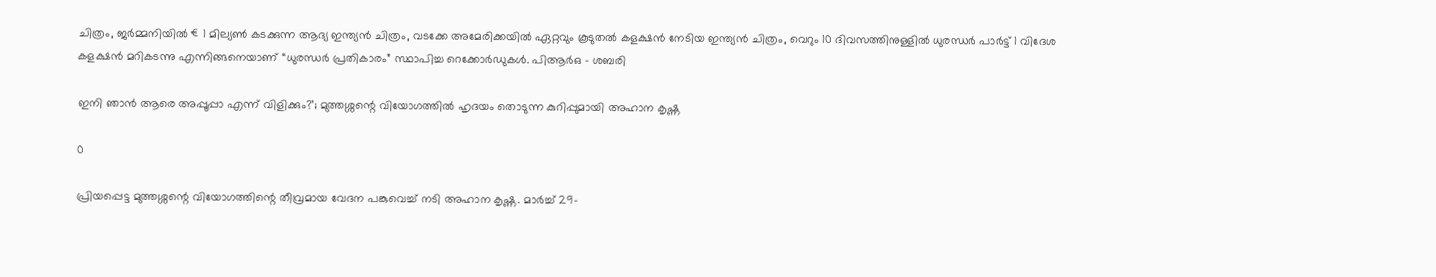ചിത്രം, ജർമ്മനിയിൽ €1 മില്യൺ കടക്കുന്ന ആദ്യ ഇന്ത്യൻ ചിത്രം, വടക്കേ അമേരിക്കയിൽ ഏറ്റവും കൂടുതൽ കളക്ഷൻ നേടിയ ഇന്ത്യൻ ചിത്രം, വെറും 10 ദിവസത്തിനുള്ളിൽ ധുരന്ധർ പാർട്ട് 1 വിദേശ കളക്ഷൻ മറികടന്നു എന്നിങ്ങനെയാണ് “ധുരന്ധർ പ്രതികാരം” സ്ഥാപിച്ച റെക്കോർഡുകൾ. പിആർഒ – ശബരി

ഇനി ഞാൻ ആരെ അപ്പൂപ്പാ എന്ന് വിളിക്കും?’; മുത്തശ്ശന്റെ വിയോഗത്തിൽ ഹൃദയം തൊടുന്ന കുറിപ്പുമായി അഹാന കൃഷ്ണ

0

പ്രിയപ്പെട്ട മുത്തശ്ശന്റെ വിയോഗത്തിന്റെ തീവ്രമായ വേദന പങ്കുവെച്ച് നടി അഹാന കൃഷ്ണ. മാർച്ച് 29-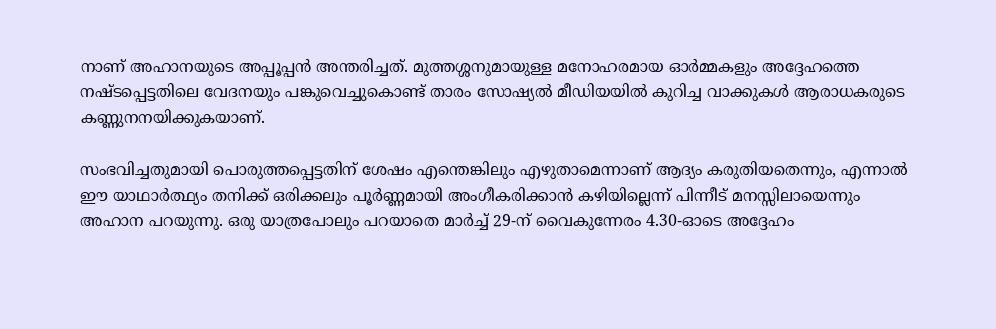നാണ് അഹാനയുടെ അപ്പൂപ്പൻ അന്തരിച്ചത്. മുത്തശ്ശനുമായുള്ള മനോഹരമായ ഓർമ്മകളും അദ്ദേഹത്തെ നഷ്ടപ്പെട്ടതിലെ വേദനയും പങ്കുവെച്ചുകൊണ്ട് താരം സോഷ്യൽ മീഡിയയിൽ കുറിച്ച വാക്കുകൾ ആരാധകരുടെ കണ്ണുനനയിക്കുകയാണ്.

സംഭവിച്ചതുമായി പൊരുത്തപ്പെട്ടതിന് ശേഷം എന്തെങ്കിലും എഴുതാമെന്നാണ് ആദ്യം കരുതിയതെന്നും, എന്നാൽ ഈ യാഥാർത്ഥ്യം തനിക്ക് ഒരിക്കലും പൂർണ്ണമായി അംഗീകരിക്കാൻ കഴിയില്ലെന്ന് പിന്നീട് മനസ്സിലായെന്നും അഹാന പറയുന്നു. ഒരു യാത്രപോലും പറയാതെ മാർച്ച് 29-ന് വൈകുന്നേരം 4.30-ഓടെ അദ്ദേഹം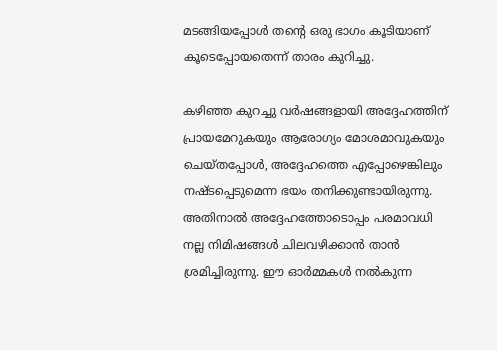മടങ്ങിയപ്പോൾ തന്റെ ഒരു ഭാഗം കൂടിയാണ് കൂടെപ്പോയതെന്ന് താരം കുറിച്ചു.

കഴിഞ്ഞ കുറച്ചു വർഷങ്ങളായി അദ്ദേഹത്തിന് പ്രായമേറുകയും ആരോഗ്യം മോശമാവുകയും ചെയ്തപ്പോൾ, അദ്ദേഹത്തെ എപ്പോഴെങ്കിലും നഷ്ടപ്പെടുമെന്ന ഭയം തനിക്കുണ്ടായിരുന്നു. അതിനാൽ അദ്ദേഹത്തോടൊപ്പം പരമാവധി നല്ല നിമിഷങ്ങൾ ചിലവഴിക്കാൻ താൻ ശ്രമിച്ചിരുന്നു. ഈ ഓർമ്മകൾ നൽകുന്ന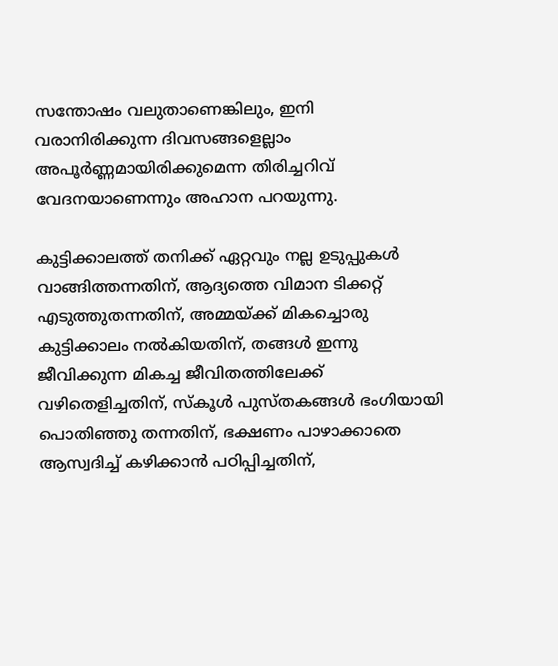സന്തോഷം വലുതാണെങ്കിലും, ഇനി വരാനിരിക്കുന്ന ദിവസങ്ങളെല്ലാം അപൂർണ്ണമായിരിക്കുമെന്ന തിരിച്ചറിവ് വേദനയാണെന്നും അഹാന പറയുന്നു.

കുട്ടിക്കാലത്ത് തനിക്ക് ഏറ്റവും നല്ല ഉടുപ്പുകൾ വാങ്ങിത്തന്നതിന്, ആദ്യത്തെ വിമാന ടിക്കറ്റ് എടുത്തുതന്നതിന്, അമ്മയ്ക്ക് മികച്ചൊരു കുട്ടിക്കാലം നൽകിയതിന്, തങ്ങൾ ഇന്നു ജീവിക്കുന്ന മികച്ച ജീവിതത്തിലേക്ക് വഴിതെളിച്ചതിന്, സ്കൂൾ പുസ്തകങ്ങൾ ഭംഗിയായി പൊതിഞ്ഞു തന്നതിന്, ഭക്ഷണം പാഴാക്കാതെ ആസ്വദിച്ച് കഴിക്കാൻ പഠിപ്പിച്ചതിന്,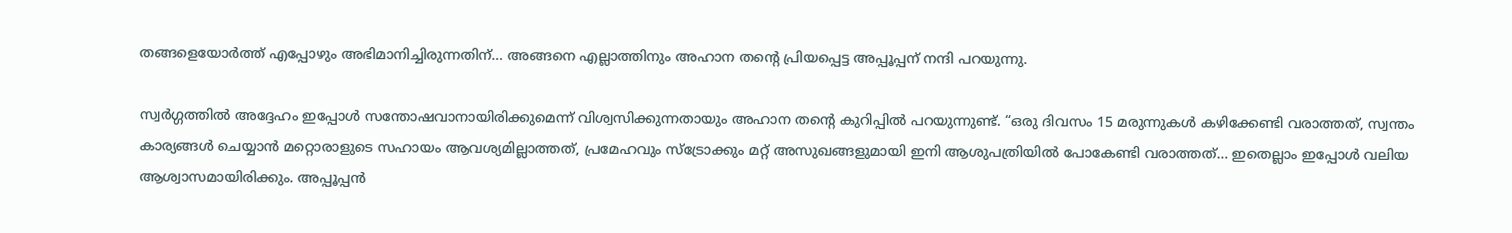തങ്ങളെയോർത്ത് എപ്പോഴും അഭിമാനിച്ചിരുന്നതിന്… അങ്ങനെ എല്ലാത്തിനും അഹാന തന്റെ പ്രിയപ്പെട്ട അപ്പൂപ്പന് നന്ദി പറയുന്നു.

സ്വർഗ്ഗത്തിൽ അദ്ദേഹം ഇപ്പോൾ സന്തോഷവാനായിരിക്കുമെന്ന് വിശ്വസിക്കുന്നതായും അഹാന തന്റെ കുറിപ്പിൽ പറയുന്നുണ്ട്. “ഒരു ദിവസം 15 മരുന്നുകൾ കഴിക്കേണ്ടി വരാത്തത്, സ്വന്തം കാര്യങ്ങൾ ചെയ്യാൻ മറ്റൊരാളുടെ സഹായം ആവശ്യമില്ലാത്തത്, പ്രമേഹവും സ്ട്രോക്കും മറ്റ് അസുഖങ്ങളുമായി ഇനി ആശുപത്രിയിൽ പോകേണ്ടി വരാത്തത്… ഇതെല്ലാം ഇപ്പോൾ വലിയ ആശ്വാസമായിരിക്കും. അപ്പൂപ്പൻ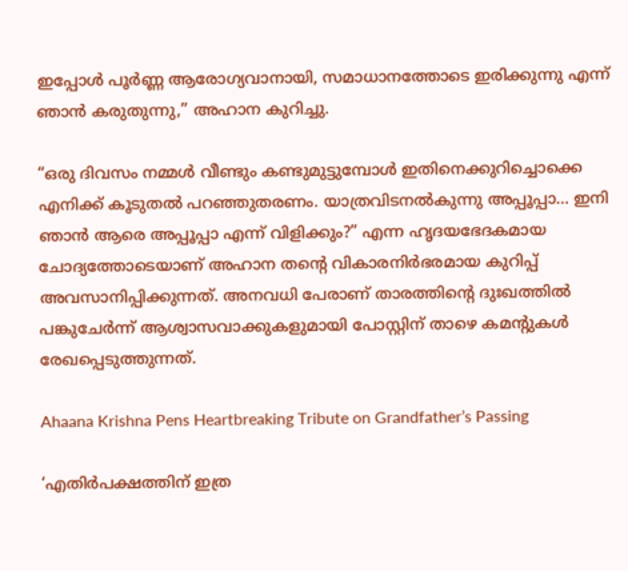ഇപ്പോൾ പൂർണ്ണ ആരോഗ്യവാനായി, സമാധാനത്തോടെ ഇരിക്കുന്നു എന്ന് ഞാൻ കരുതുന്നു,” അഹാന കുറിച്ചു.

“ഒരു ദിവസം നമ്മൾ വീണ്ടും കണ്ടുമുട്ടുമ്പോൾ ഇതിനെക്കുറിച്ചൊക്കെ എനിക്ക് കൂടുതൽ പറഞ്ഞുതരണം. യാത്രവിടനൽകുന്നു അപ്പൂപ്പാ… ഇനി ഞാൻ ആരെ അപ്പൂപ്പാ എന്ന് വിളിക്കും?” എന്ന ഹൃദയഭേദകമായ ചോദ്യത്തോടെയാണ് അഹാന തന്റെ വികാരനിർഭരമായ കുറിപ്പ് അവസാനിപ്പിക്കുന്നത്. അനവധി പേരാണ് താരത്തിന്റെ ദുഃഖത്തിൽ പങ്കുചേർന്ന് ആശ്വാസവാക്കുകളുമായി പോസ്റ്റിന് താഴെ കമന്റുകൾ രേഖപ്പെടുത്തുന്നത്.

Ahaana Krishna Pens Heartbreaking Tribute on Grandfather’s Passing

‘എതിർപക്ഷത്തിന്‌ ഇത്ര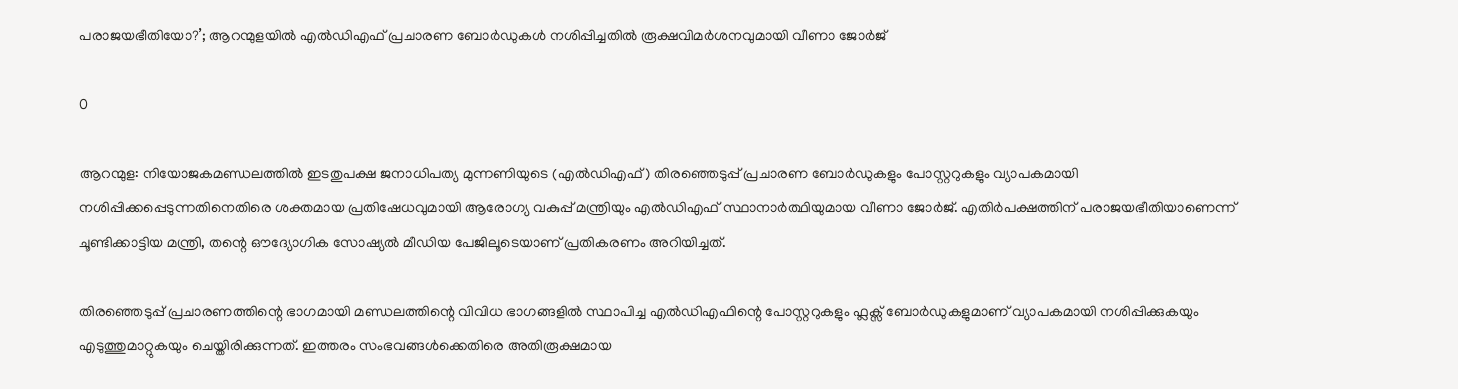പരാജയഭീതിയോ?’; ആറന്മുളയിൽ എൽഡിഎഫ് പ്രചാരണ ബോർഡുകൾ നശിപ്പിച്ചതിൽ രൂക്ഷവിമർശനവുമായി വീണാ ജോർജ്

0

ആറന്മുള: നിയോജകമണ്ഡലത്തിൽ ഇടതുപക്ഷ ജനാധിപത്യ മുന്നണിയുടെ (എൽഡിഎഫ്) തിരഞ്ഞെടുപ്പ് പ്രചാരണ ബോർഡുകളും പോസ്റ്ററുകളും വ്യാപകമായി നശിപ്പിക്കപ്പെടുന്നതിനെതിരെ ശക്തമായ പ്രതിഷേധവുമായി ആരോഗ്യ വകുപ്പ് മന്ത്രിയും എൽഡിഎഫ് സ്ഥാനാർത്ഥിയുമായ വീണാ ജോർജ്. എതിർപക്ഷത്തിന് പരാജയഭീതിയാണെന്ന് ചൂണ്ടിക്കാട്ടിയ മന്ത്രി, തന്റെ ഔദ്യോഗിക സോഷ്യൽ മീഡിയ പേജിലൂടെയാണ് പ്രതികരണം അറിയിച്ചത്.

തിരഞ്ഞെടുപ്പ് പ്രചാരണത്തിന്റെ ഭാഗമായി മണ്ഡലത്തിന്റെ വിവിധ ഭാഗങ്ങളിൽ സ്ഥാപിച്ച എൽഡിഎഫിന്റെ പോസ്റ്ററുകളും ഫ്ലക്സ് ബോർഡുകളുമാണ് വ്യാപകമായി നശിപ്പിക്കുകയും എടുത്തുമാറ്റുകയും ചെയ്തിരിക്കുന്നത്. ഇത്തരം സംഭവങ്ങൾക്കെതിരെ അതിരൂക്ഷമായ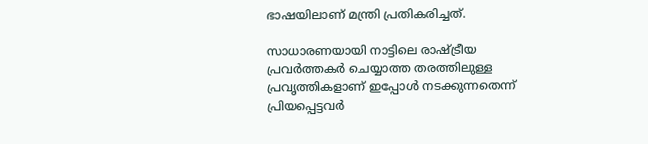ഭാഷയിലാണ് മന്ത്രി പ്രതികരിച്ചത്.

സാധാരണയായി നാട്ടിലെ രാഷ്ട്രീയ പ്രവർത്തകർ ചെയ്യാത്ത തരത്തിലുള്ള പ്രവൃത്തികളാണ് ഇപ്പോൾ നടക്കുന്നതെന്ന് പ്രിയപ്പെട്ടവർ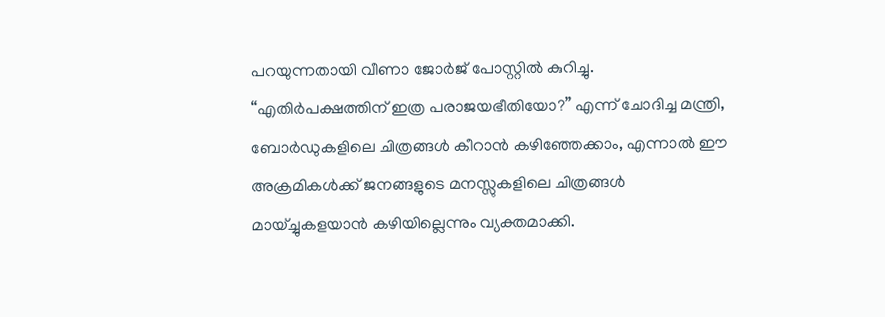പറയുന്നതായി വീണാ ജോർജ് പോസ്റ്റിൽ കുറിച്ചു. “എതിർപക്ഷത്തിന്‌ ഇത്ര പരാജയഭീതിയോ?” എന്ന് ചോദിച്ച മന്ത്രി, ബോർഡുകളിലെ ചിത്രങ്ങൾ കീറാൻ കഴിഞ്ഞേക്കാം, എന്നാൽ ഈ അക്രമികൾക്ക് ജനങ്ങളുടെ മനസ്സുകളിലെ ചിത്രങ്ങൾ മായ്ച്ചുകളയാൻ കഴിയില്ലെന്നും വ്യക്തമാക്കി.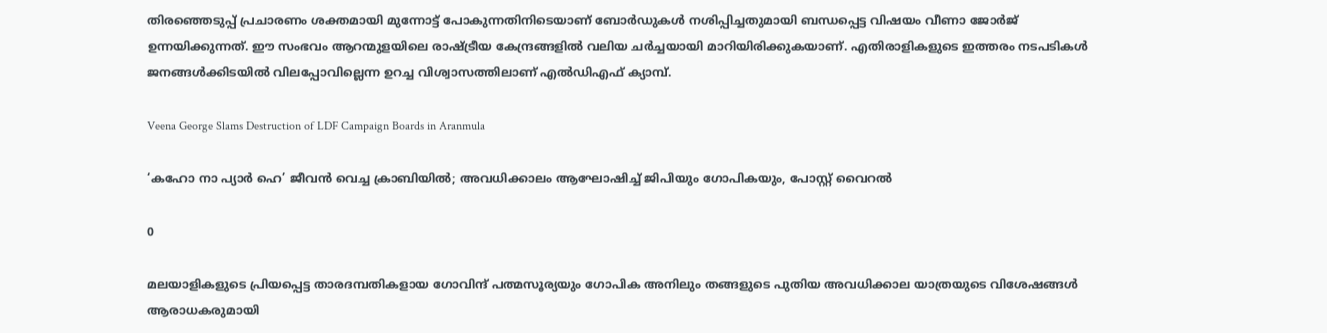തിരഞ്ഞെടുപ്പ് പ്രചാരണം ശക്തമായി മുന്നോട്ട് പോകുന്നതിനിടെയാണ് ബോർഡുകൾ നശിപ്പിച്ചതുമായി ബന്ധപ്പെട്ട വിഷയം വീണാ ജോർജ് ഉന്നയിക്കുന്നത്. ഈ സംഭവം ആറന്മുളയിലെ രാഷ്ട്രീയ കേന്ദ്രങ്ങളിൽ വലിയ ചർച്ചയായി മാറിയിരിക്കുകയാണ്. എതിരാളികളുടെ ഇത്തരം നടപടികൾ ജനങ്ങൾക്കിടയിൽ വിലപ്പോവില്ലെന്ന ഉറച്ച വിശ്വാസത്തിലാണ് എൽഡിഎഫ് ക്യാമ്പ്.

Veena George Slams Destruction of LDF Campaign Boards in Aranmula

‘കഹോ നാ പ്യാർ ഹെ’ ജീവൻ വെച്ച ക്രാബിയിൽ; അവധിക്കാലം ആഘോഷിച്ച് ജിപിയും ഗോപികയും, പോസ്റ്റ് വൈറൽ

0

മലയാളികളുടെ പ്രിയപ്പെട്ട താരദമ്പതികളായ ഗോവിന്ദ് പത്മസൂര്യയും ഗോപിക അനിലും തങ്ങളുടെ പുതിയ അവധിക്കാല യാത്രയുടെ വിശേഷങ്ങൾ ആരാധകരുമായി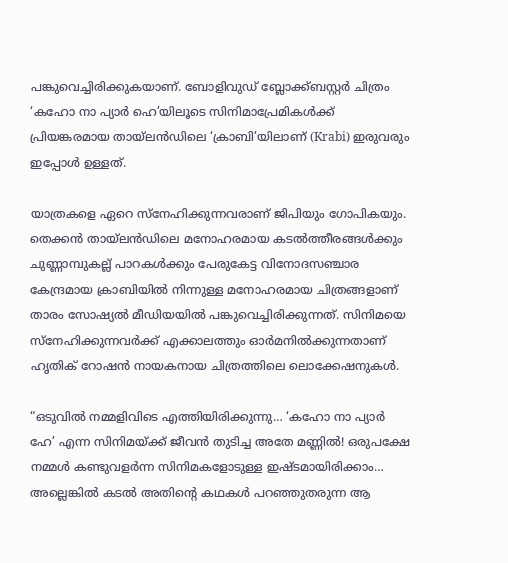പങ്കുവെച്ചിരിക്കുകയാണ്. ബോളിവുഡ് ബ്ലോക്ക്ബസ്റ്റർ ചിത്രം ‘കഹോ നാ പ്യാർ ഹെ’യിലൂടെ സിനിമാപ്രേമികൾക്ക് പ്രിയങ്കരമായ തായ്‌ലൻഡിലെ ‘ക്രാബി’യിലാണ് (Krabi) ഇരുവരും ഇപ്പോൾ ഉള്ളത്.

യാത്രകളെ ഏറെ സ്നേഹിക്കുന്നവരാണ് ജിപിയും ഗോപികയും. തെക്കൻ തായ്‌ലൻഡിലെ മനോഹരമായ കടൽത്തീരങ്ങൾക്കും ചുണ്ണാമ്പുകല്ല് പാറകൾക്കും പേരുകേട്ട വിനോദസഞ്ചാര കേന്ദ്രമായ ക്രാബിയിൽ നിന്നുള്ള മനോഹരമായ ചിത്രങ്ങളാണ് താരം സോഷ്യൽ മീഡിയയിൽ പങ്കുവെച്ചിരിക്കുന്നത്. സിനിമയെ സ്നേഹിക്കുന്നവർക്ക് എക്കാലത്തും ഓർമനിൽക്കുന്നതാണ് ഹൃതിക് റോഷൻ നായകനായ ചിത്രത്തിലെ ലൊക്കേഷനുകൾ.

“ഒടുവിൽ നമ്മളിവിടെ എത്തിയിരിക്കുന്നു… ‘കഹോ നാ പ്യാർ ഹേ’ എന്ന സിനിമയ്ക്ക് ജീവൻ തുടിച്ച അതേ മണ്ണിൽ! ഒരുപക്ഷേ നമ്മൾ കണ്ടുവളർന്ന സിനിമകളോടുള്ള ഇഷ്ടമായിരിക്കാം… അല്ലെങ്കിൽ കടൽ അതിന്റെ കഥകൾ പറഞ്ഞുതരുന്ന ആ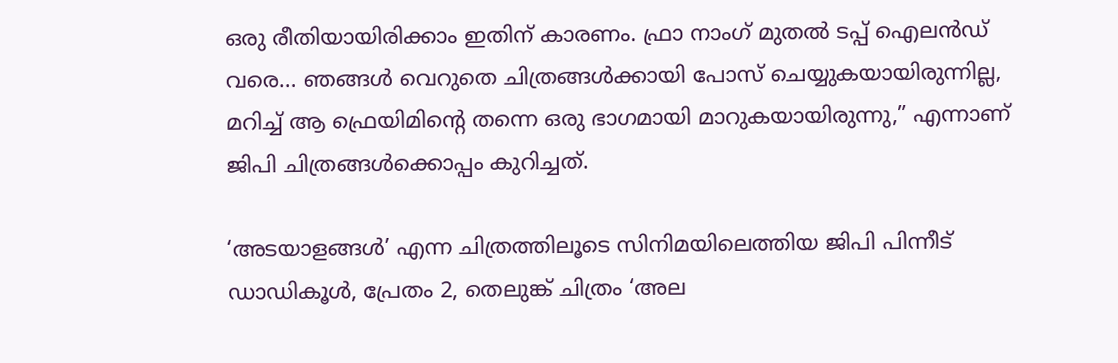ഒരു രീതിയായിരിക്കാം ഇതിന് കാരണം. ഫ്രാ നാംഗ് മുതൽ ടപ്പ് ഐലൻഡ് വരെ… ഞങ്ങൾ വെറുതെ ചിത്രങ്ങൾക്കായി പോസ് ചെയ്യുകയായിരുന്നില്ല, മറിച്ച് ആ ഫ്രെയിമിന്റെ തന്നെ ഒരു ഭാഗമായി മാറുകയായിരുന്നു,” എന്നാണ് ജിപി ചിത്രങ്ങൾക്കൊപ്പം കുറിച്ചത്.

‘അടയാളങ്ങൾ’ എന്ന ചിത്രത്തിലൂടെ സിനിമയിലെത്തിയ ജിപി പിന്നീട് ഡാഡികൂൾ, പ്രേതം 2, തെലുങ്ക് ചിത്രം ‘അല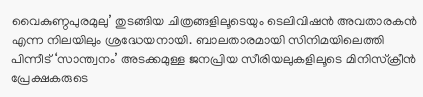വൈകുണ്ഠപുരമുലു’ തുടങ്ങിയ ചിത്രങ്ങളിലൂടെയും ടെലിവിഷൻ അവതാരകൻ എന്ന നിലയിലും ശ്രദ്ധേയനായി. ബാലതാരമായി സിനിമയിലെത്തി പിന്നീട് ‘സാന്ത്വനം’ അടക്കമുള്ള ജനപ്രിയ സീരിയലുകളിലൂടെ മിനിസ്ക്രീൻ പ്രേക്ഷകരുടെ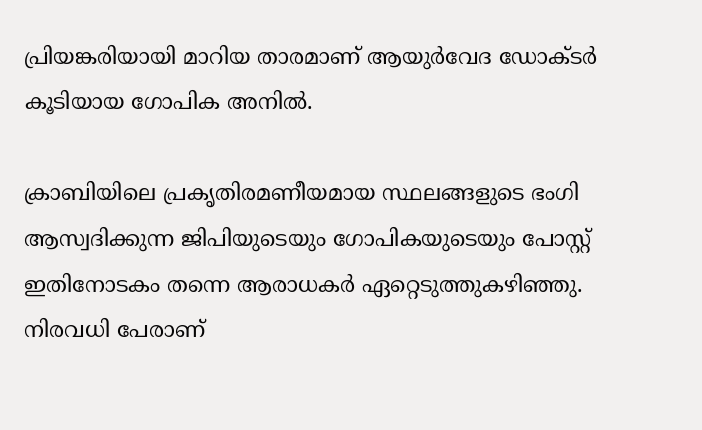പ്രിയങ്കരിയായി മാറിയ താരമാണ് ആയുർവേദ ഡോക്ടർ കൂടിയായ ഗോപിക അനിൽ.

ക്രാബിയിലെ പ്രകൃതിരമണീയമായ സ്ഥലങ്ങളുടെ ഭംഗി ആസ്വദിക്കുന്ന ജിപിയുടെയും ഗോപികയുടെയും പോസ്റ്റ് ഇതിനോടകം തന്നെ ആരാധകർ ഏറ്റെടുത്തുകഴിഞ്ഞു. നിരവധി പേരാണ്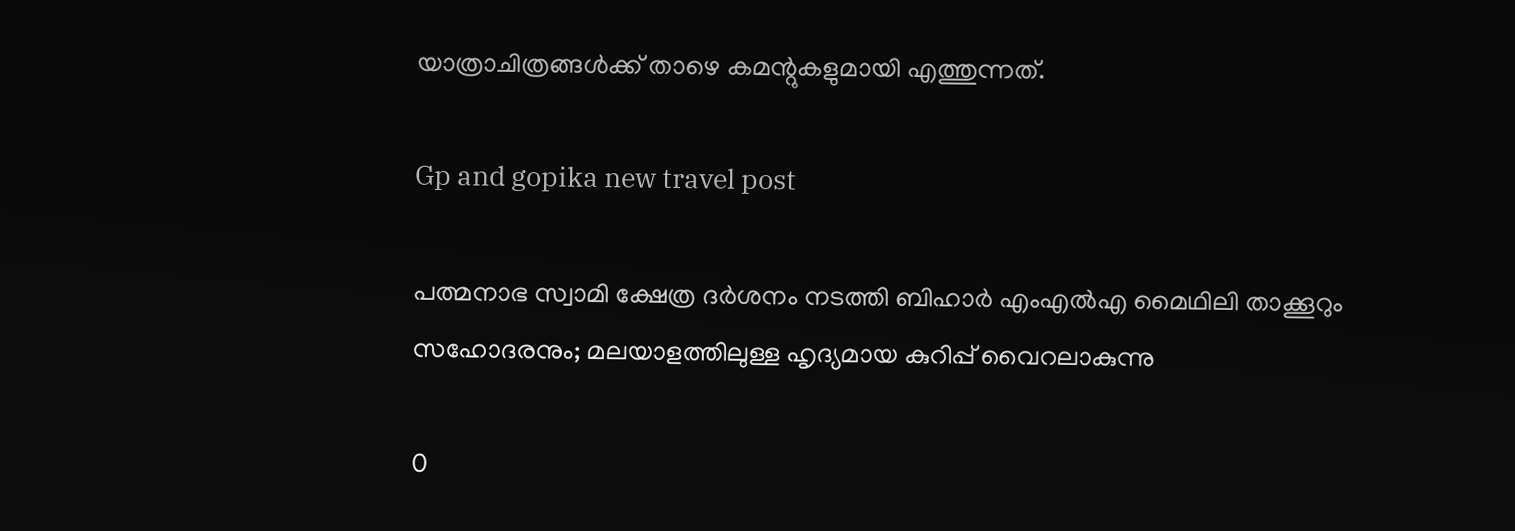യാത്രാചിത്രങ്ങൾക്ക് താഴെ കമന്റുകളുമായി എത്തുന്നത്.

Gp and gopika new travel post

പത്മനാഭ സ്വാമി ക്ഷേത്ര ദർശനം നടത്തി ബിഹാർ എംഎൽഎ മൈഥിലി താക്കൂറും സഹോദരനും; മലയാളത്തിലുള്ള ഹൃദ്യമായ കുറിപ്പ് വൈറലാകുന്നു

0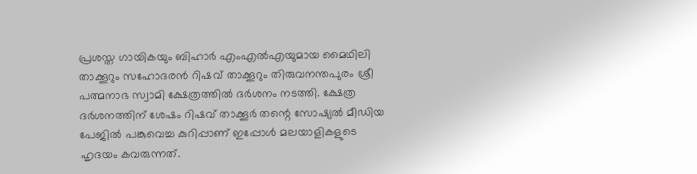പ്രശസ്ത ഗായികയും ബിഹാർ എംഎൽഎയുമായ മൈഥിലി താക്കൂറും സഹോദരൻ റിഷവ് താക്കൂറും തിരുവനന്തപുരം ശ്രീ പത്മനാഭ സ്വാമി ക്ഷേത്രത്തിൽ ദർശനം നടത്തി. ക്ഷേത്ര ദർശനത്തിന് ശേഷം റിഷവ് താക്കൂർ തന്റെ സോഷ്യൽ മീഡിയ പേജിൽ പങ്കുവെച്ച കുറിപ്പാണ് ഇപ്പോൾ മലയാളികളുടെ ഹൃദയം കവരുന്നത്.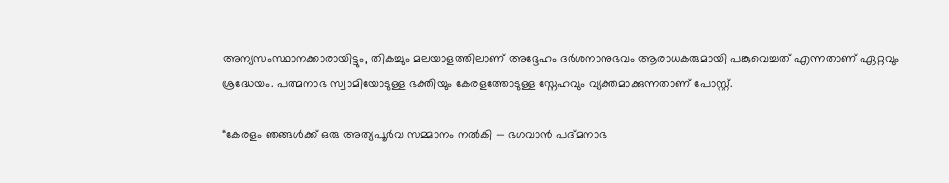അന്യസംസ്ഥാനക്കാരായിട്ടും, തികച്ചും മലയാളത്തിലാണ് അദ്ദേഹം ദർശനാനുഭവം ആരാധകരുമായി പങ്കുവെച്ചത് എന്നതാണ് ഏറ്റവും ശ്രദ്ധേയം. പത്മനാഭ സ്വാമിയോടുള്ള ഭക്തിയും കേരളത്തോടുള്ള സ്നേഹവും വ്യക്തമാക്കുന്നതാണ് പോസ്റ്റ്.

“കേരളം ഞങ്ങൾക്ക് ഒരു അത്യപൂർവ സമ്മാനം നൽകി — ഭഗവാൻ പദ്മനാഭ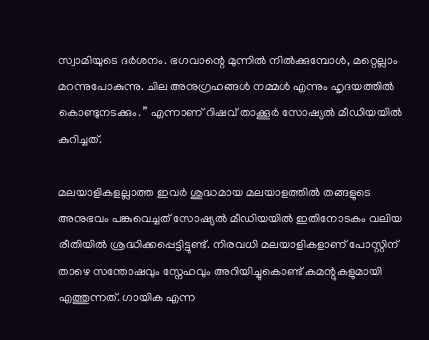സ്വാമിയുടെ ദർശനം. ഭഗവാന്റെ മുന്നിൽ നിൽക്കുമ്പോൾ, മറ്റെല്ലാം മറന്നുപോകുന്നു. ചില അനുഗ്രഹങ്ങൾ നമ്മൾ എന്നും ഹൃദയത്തിൽ കൊണ്ടുനടക്കും. ” എന്നാണ് റിഷവ് താക്കൂർ സോഷ്യൽ മീഡിയയിൽ കുറിച്ചത്.

മലയാളികളല്ലാത്ത ഇവർ ശുദ്ധമായ മലയാളത്തിൽ തങ്ങളുടെ അനുഭവം പങ്കുവെച്ചത് സോഷ്യൽ മീഡിയയിൽ ഇതിനോടകം വലിയ രീതിയിൽ ശ്രദ്ധിക്കപ്പെട്ടിട്ടുണ്ട്. നിരവധി മലയാളികളാണ് പോസ്റ്റിന് താഴെ സന്തോഷവും സ്നേഹവും അറിയിച്ചുകൊണ്ട് കമന്റുകളുമായി എത്തുന്നത്. ഗായിക എന്ന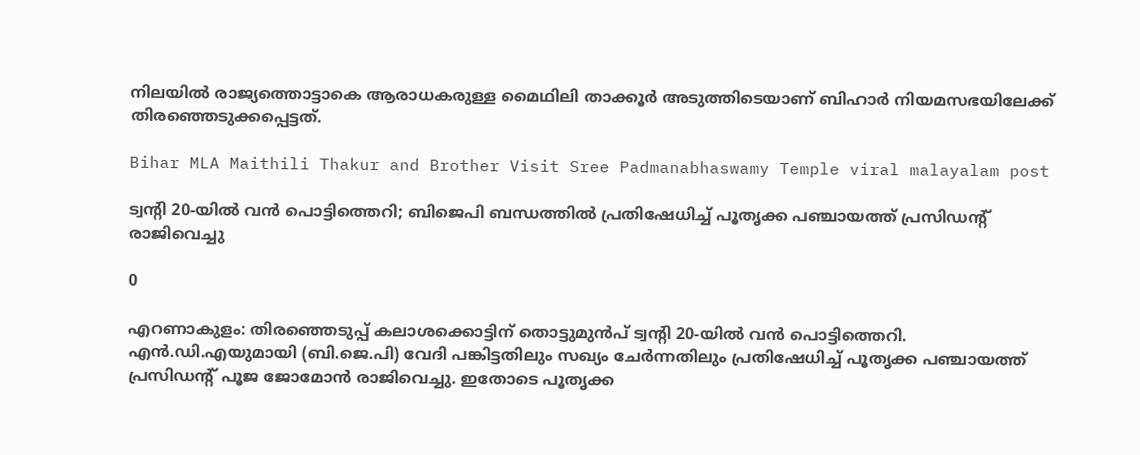നിലയിൽ രാജ്യത്തൊട്ടാകെ ആരാധകരുള്ള മൈഥിലി താക്കൂർ അടുത്തിടെയാണ് ബിഹാർ നിയമസഭയിലേക്ക് തിരഞ്ഞെടുക്കപ്പെട്ടത്.

Bihar MLA Maithili Thakur and Brother Visit Sree Padmanabhaswamy Temple viral malayalam post

ട്വന്റി 20-യിൽ വൻ പൊട്ടിത്തെറി; ബിജെപി ബന്ധത്തിൽ പ്രതിഷേധിച്ച് പൂതൃക്ക പഞ്ചായത്ത് പ്രസിഡന്റ് രാജിവെച്ചു

0

എറണാകുളം: തിരഞ്ഞെടുപ്പ് കലാശക്കൊട്ടിന് തൊട്ടുമുൻപ് ട്വന്റി 20-യിൽ വൻ പൊട്ടിത്തെറി. എൻ.ഡി.എയുമായി (ബി.ജെ.പി) വേദി പങ്കിട്ടതിലും സഖ്യം ചേർന്നതിലും പ്രതിഷേധിച്ച് പൂതൃക്ക പഞ്ചായത്ത് പ്രസിഡന്റ് പൂജ ജോമോൻ രാജിവെച്ചു. ഇതോടെ പൂതൃക്ക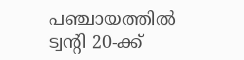പഞ്ചായത്തിൽ ട്വന്റി 20-ക്ക്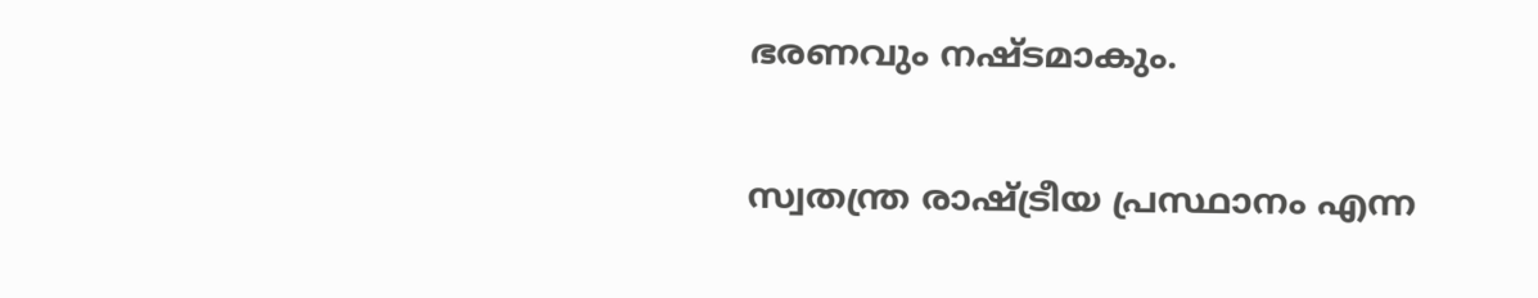ഭരണവും നഷ്ടമാകും.

സ്വതന്ത്ര രാഷ്ട്രീയ പ്രസ്ഥാനം എന്ന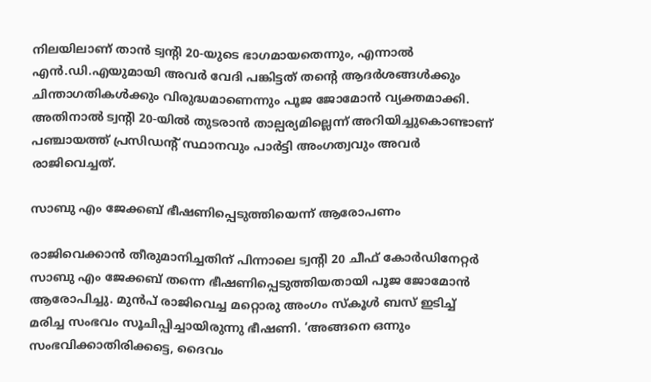നിലയിലാണ് താൻ ട്വന്റി 20-യുടെ ഭാഗമായതെന്നും, എന്നാൽ എൻ.ഡി.എയുമായി അവർ വേദി പങ്കിട്ടത് തന്റെ ആദർശങ്ങൾക്കും ചിന്താഗതികൾക്കും വിരുദ്ധമാണെന്നും പൂജ ജോമോൻ വ്യക്തമാക്കി. അതിനാൽ ട്വന്റി 20-യിൽ തുടരാൻ താല്പര്യമില്ലെന്ന് അറിയിച്ചുകൊണ്ടാണ് പഞ്ചായത്ത് പ്രസിഡന്റ് സ്ഥാനവും പാർട്ടി അംഗത്വവും അവർ രാജിവെച്ചത്.

സാബു എം ജേക്കബ് ഭീഷണിപ്പെടുത്തിയെന്ന് ആരോപണം

രാജിവെക്കാൻ തീരുമാനിച്ചതിന് പിന്നാലെ ട്വന്റി 20 ചീഫ് കോർഡിനേറ്റർ സാബു എം ജേക്കബ് തന്നെ ഭീഷണിപ്പെടുത്തിയതായി പൂജ ജോമോൻ ആരോപിച്ചു. മുൻപ് രാജിവെച്ച മറ്റൊരു അംഗം സ്കൂൾ ബസ് ഇടിച്ച് മരിച്ച സംഭവം സൂചിപ്പിച്ചായിരുന്നു ഭീഷണി. ‘അങ്ങനെ ഒന്നും സംഭവിക്കാതിരിക്കട്ടെ, ദൈവം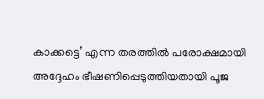കാക്കട്ടെ’ എന്ന തരത്തിൽ പരോക്ഷമായി അദ്ദേഹം ഭീഷണിപ്പെടുത്തിയതായി പൂജ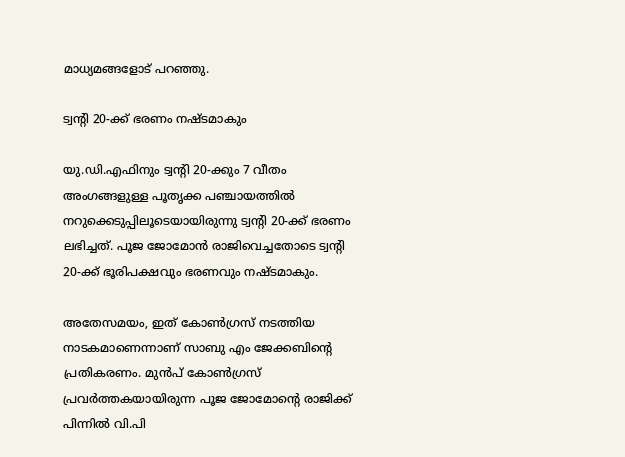മാധ്യമങ്ങളോട് പറഞ്ഞു.

ട്വന്റി 20-ക്ക് ഭരണം നഷ്ടമാകും

യു.ഡി.എഫിനും ട്വന്റി 20-ക്കും 7 വീതം അംഗങ്ങളുള്ള പൂതൃക്ക പഞ്ചായത്തിൽ നറുക്കെടുപ്പിലൂടെയായിരുന്നു ട്വന്റി 20-ക്ക് ഭരണം ലഭിച്ചത്. പൂജ ജോമോൻ രാജിവെച്ചതോടെ ട്വന്റി 20-ക്ക് ഭൂരിപക്ഷവും ഭരണവും നഷ്ടമാകും.

അതേസമയം, ഇത് കോൺഗ്രസ് നടത്തിയ നാടകമാണെന്നാണ് സാബു എം ജേക്കബിന്റെ പ്രതികരണം. മുൻപ് കോൺഗ്രസ് പ്രവർത്തകയായിരുന്ന പൂജ ജോമോന്റെ രാജിക്ക് പിന്നിൽ വി.പി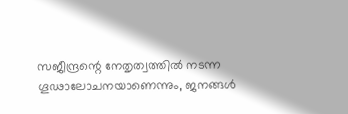സജീന്ദ്രന്റെ നേതൃത്വത്തിൽ നടന്ന ഗൂഢാലോചനയാണെന്നും, ജനങ്ങൾ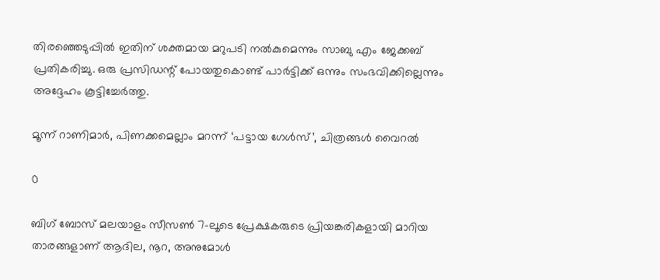തിരഞ്ഞെടുപ്പിൽ ഇതിന് ശക്തമായ മറുപടി നൽകുമെന്നും സാബു എം ജേക്കബ് പ്രതികരിച്ചു. ഒരു പ്രസിഡന്റ് പോയതുകൊണ്ട് പാർട്ടിക്ക് ഒന്നും സംഭവിക്കില്ലെന്നും അദ്ദേഹം കൂട്ടിച്ചേർത്തു.

മൂന്ന് റാണിമാർ, പിണക്കമെല്ലാം മറന്ന് ‘പട്ടായ ഗേൾസ്’, ചിത്രങ്ങൾ വൈറൽ

0

ബിഗ് ബോസ് മലയാളം സീസൺ 7-ലൂടെ പ്രേക്ഷകരുടെ പ്രിയങ്കരികളായി മാറിയ താരങ്ങളാണ് ആദില, നൂറ, അനുമോൾ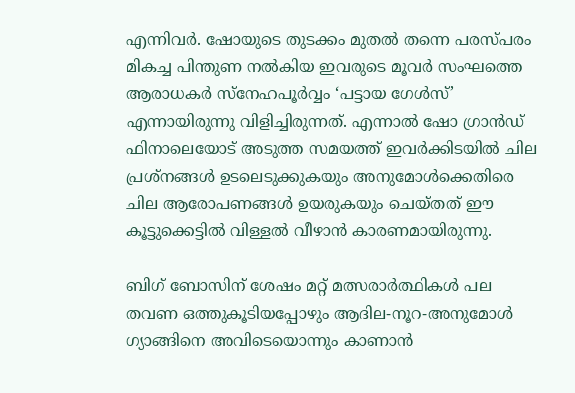എന്നിവർ. ഷോയുടെ തുടക്കം മുതൽ തന്നെ പരസ്പരം മികച്ച പിന്തുണ നൽകിയ ഇവരുടെ മൂവർ സംഘത്തെ ആരാധകർ സ്നേഹപൂർവ്വം ‘പട്ടായ ഗേൾസ്’ എന്നായിരുന്നു വിളിച്ചിരുന്നത്. എന്നാൽ ഷോ ഗ്രാൻഡ് ഫിനാലെയോട് അടുത്ത സമയത്ത് ഇവർക്കിടയിൽ ചില പ്രശ്നങ്ങൾ ഉടലെടുക്കുകയും അനുമോൾക്കെതിരെ ചില ആരോപണങ്ങൾ ഉയരുകയും ചെയ്തത് ഈ കൂട്ടുക്കെട്ടിൽ വിള്ളൽ വീഴാൻ കാരണമായിരുന്നു.

ബിഗ് ബോസിന് ശേഷം മറ്റ് മത്സരാർത്ഥികൾ പല തവണ ഒത്തുകൂടിയപ്പോഴും ആദില-നൂറ-അനുമോൾ ഗ്യാങ്ങിനെ അവിടെയൊന്നും കാണാൻ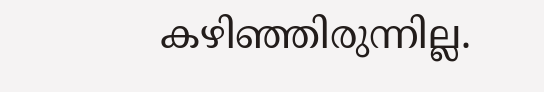കഴിഞ്ഞിരുന്നില്ല.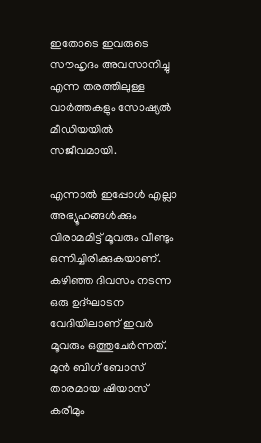ഇതോടെ ഇവരുടെ സൗഹൃദം അവസാനിച്ചു എന്ന തരത്തിലുള്ള വാർത്തകളും സോഷ്യൽ മീഡിയയിൽ സജീവമായി.

എന്നാൽ ഇപ്പോൾ എല്ലാ അഭ്യൂഹങ്ങൾക്കും വിരാമമിട്ട് മൂവരും വീണ്ടും ഒന്നിച്ചിരിക്കുകയാണ്. കഴിഞ്ഞ ദിവസം നടന്ന ഒരു ഉദ്ഘാടന വേദിയിലാണ് ഇവർ മൂവരും ഒത്തുചേർന്നത്. മുൻ ബിഗ് ബോസ് താരമായ ഷിയാസ് കരീമും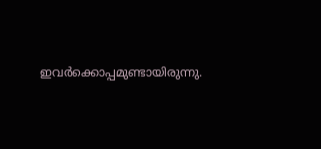ഇവർക്കൊപ്പമുണ്ടായിരുന്നു.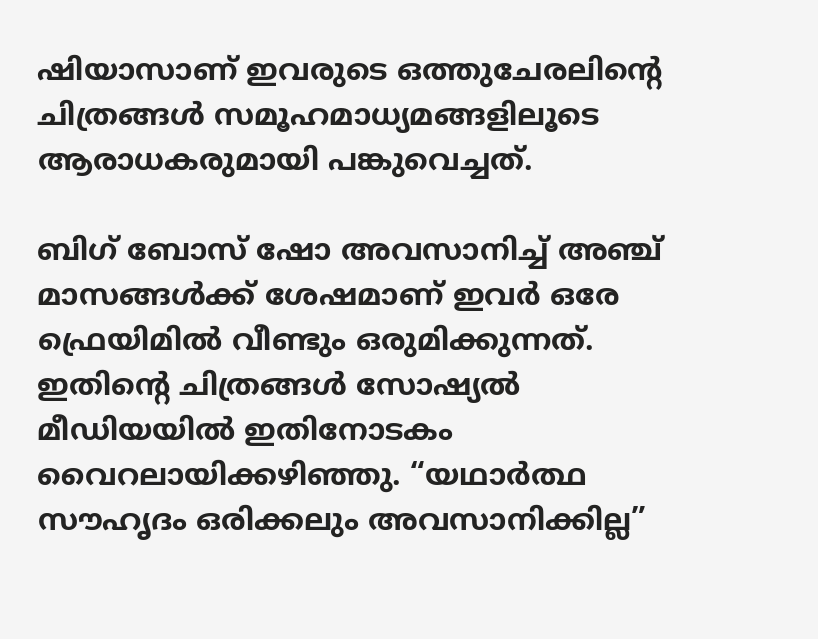ഷിയാസാണ് ഇവരുടെ ഒത്തുചേരലിന്റെ ചിത്രങ്ങൾ സമൂഹമാധ്യമങ്ങളിലൂടെ ആരാധകരുമായി പങ്കുവെച്ചത്.

ബിഗ് ബോസ് ഷോ അവസാനിച്ച് അഞ്ച് മാസങ്ങൾക്ക് ശേഷമാണ് ഇവർ ഒരേ ഫ്രെയിമിൽ വീണ്ടും ഒരുമിക്കുന്നത്. ഇതിന്റെ ചിത്രങ്ങൾ സോഷ്യൽ മീഡിയയിൽ ഇതിനോടകം വൈറലായിക്കഴിഞ്ഞു. “യഥാർത്ഥ സൗഹൃദം ഒരിക്കലും അവസാനിക്കില്ല”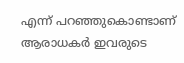എന്ന് പറഞ്ഞുകൊണ്ടാണ് ആരാധകർ ഇവരുടെ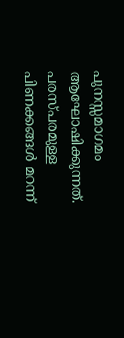പുനസ്സമാഗമം ആഘോഷിക്കുന്നത്. പരസ്പരമുള്ള പിണക്കങ്ങൾ മറന്ന്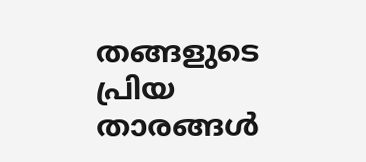തങ്ങളുടെ പ്രിയ താരങ്ങൾ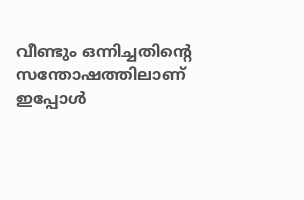വീണ്ടും ഒന്നിച്ചതിന്റെ സന്തോഷത്തിലാണ് ഇപ്പോൾ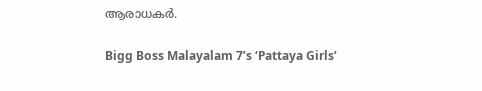ആരാധകർ.

Bigg Boss Malayalam 7’s ‘Pattaya Girls’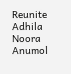Reunite Adhila Noora Anumol